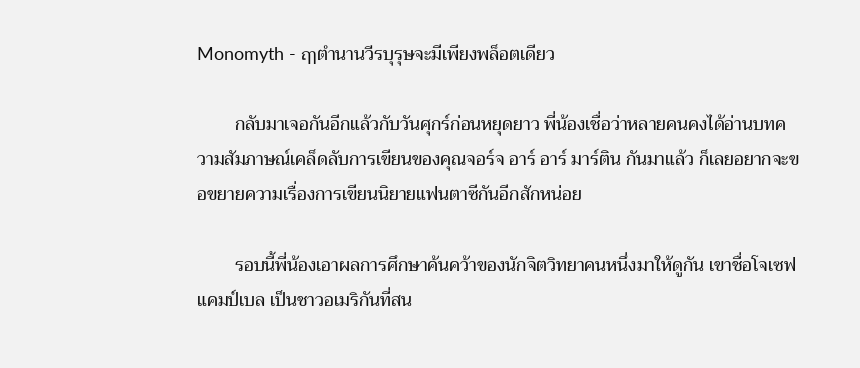Monomyth - ฤๅตำนานวีรบุรุษจะมีเพียงพล็อตเดียว

        กลับมาเจอกันอีกแล้วกับวันศุกร์ก่อนหยุดยาว พี่น้องเชื่อว่าหลายคนคงได้อ่านบทความสัมภาษณ์เคล็ดลับการเขียนของคุณจอร์จ อาร์ อาร์ มาร์ติน กันมาแล้ว ก็เลยอยากจะขอขยายความเรื่องการเขียนนิยายแฟนตาซีกันอีกสักหน่อย

        รอบนี้พี่น้องเอาผลการศึกษาค้นคว้าของนักจิตวิทยาคนหนึ่งมาให้ดูกัน เขาชื่อโจเซฟ แคมป์เบล เป็นชาวอเมริกันที่สน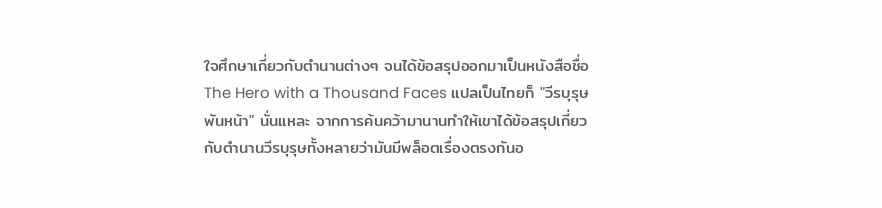ใจศึกษาเกี่ยวกับตำนานต่างๆ จนได้ข้อสรุปออกมาเป็นหนังสือชื่อ The Hero with a Thousand Faces แปลเป็นไทยก็ "วีรบุรุษพันหน้า" นั่นแหละ จากการค้นคว้ามานานทำให้เขาได้ข้อสรุปเกี่ยวกับตำนานวีรบุรุษทั้งหลายว่ามันมีพล็อตเรื่องตรงกันอ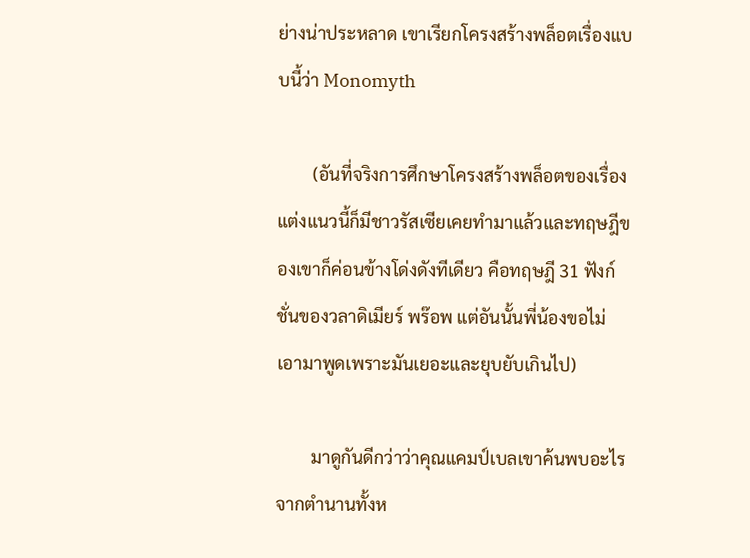ย่างน่าประหลาด เขาเรียกโครงสร้างพล็อตเรื่องแบบนี้ว่า Monomyth

        (อันที่จริงการศึกษาโครงสร้างพล็อตของเรื่องแต่งแนวนี้ก็มีชาวรัสเซียเคยทำมาแล้วและทฤษฎีของเขาก็ค่อนข้างโด่งดังทีเดียว คือทฤษฎี 31 ฟังก์ชั่นของวลาดิเมียร์ พร๊อพ แต่อันนั้นพี่น้องขอไม่เอามาพูดเพราะมันเยอะและยุบยับเกินไป)

        มาดูกันดีกว่าว่าคุณแคมป์เบลเขาค้นพบอะไรจากตำนานทั้งห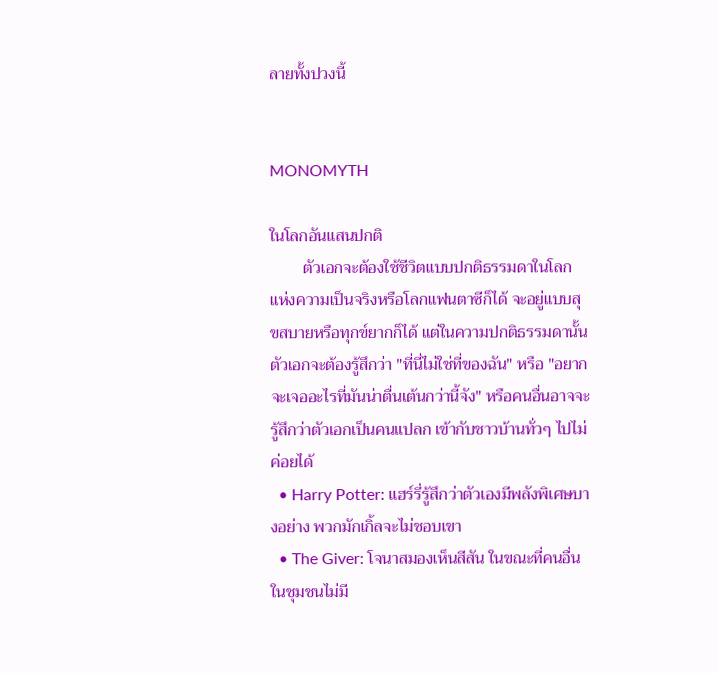ลายทั้งปวงนี้


MONOMYTH

ในโลกอันแสนปกติ
        ตัวเอกจะต้องใช้ชีวิตแบบปกติธรรมดาในโลกแห่งความเป็นจริงหรือโลกแฟนตาซีก็ได้ จะอยู่แบบสุขสบายหรือทุกข์ยากก็ได้ แต่ในความปกติธรรมดานั้น ตัวเอกจะต้องรู้สึกว่า "ที่นี่ไม่ใช่ที่ของฉัน" หรือ "อยากจะเจออะไรที่มันน่าตื่นเต้นกว่านี้จัง" หรือคนอื่นอาจจะรู้สึกว่าตัวเอกเป็นคนแปลก เข้ากับชาวบ้านทั่วๆ ไปไม่ค่อยได้
  • Harry Potter: แฮร์รี่รู้สึกว่าตัวเองมีพลังพิเศษบางอย่าง พวกมักเกิ้ลจะไม่ชอบเขา
  • The Giver: โจนาสมองเห็นสีสัน ในขณะที่คนอื่นในชุมชนไม่มี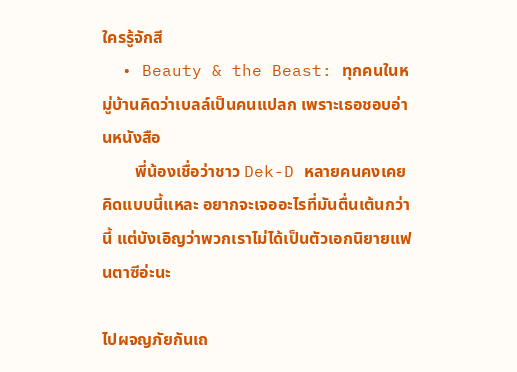ใครรู้จักสี
  • Beauty & the Beast: ทุกคนในหมู่บ้านคิดว่าเบลล์เป็นคนแปลก เพราะเธอชอบอ่านหนังสือ
        พี่น้องเชื่อว่าชาว Dek-D หลายคนคงเคยคิดแบบนี้แหละ อยากจะเจออะไรที่มันตื่นเต้นกว่านี้ แต่บังเอิญว่าพวกเราไม่ได้เป็นตัวเอกนิยายแฟนตาซีอ่ะนะ

ไปผจญภัยกันเถ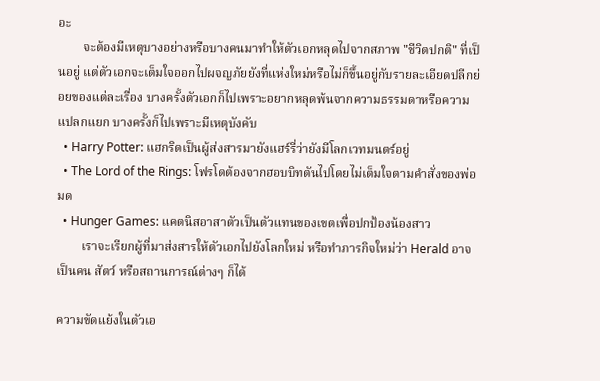อะ
        จะต้องมีเหตุบางอย่างหรือบางคนมาทำให้ตัวเอกหลุดไปจากสภาพ "ชีวิตปกติ" ที่เป็นอยู่ แต่ตัวเอกจะเต็มใจออกไปผจญภัยยังที่แห่งใหม่หรือไม่ก็ขึ้นอยู่กับรายละเอียดปลีกย่อยของแต่ละเรื่อง บางครั้งตัวเอกก็ไปเพราะอยากหลุดพ้นจากความธรรมดาหรือความแปลกแยก บางครั้งก็ไปเพราะมีเหตุบังคับ
  • Harry Potter: แฮกริดเป็นผู้ส่งสารมายังแฮร์รี่ว่ายังมีโลกเวทมนตร์อยู่
  • The Lord of the Rings: โฟรโดต้องจากฮอบบิทตันไปโดยไม่เต็มใจตามคำสั่งของพ่อมด
  • Hunger Games: แคตนิสอาสาตัวเป็นตัวแทนของเขตเพื่อปกป้องน้องสาว
        เราจะเรียกผู้ที่มาส่งสารให้ตัวเอกไปยังโลกใหม่ หรือทำภารกิจใหม่ว่า Herald อาจเป็นคน สัตว์ หรือสถานการณ์ต่างๆ ก็ได้

ความขัดแย้งในตัวเอ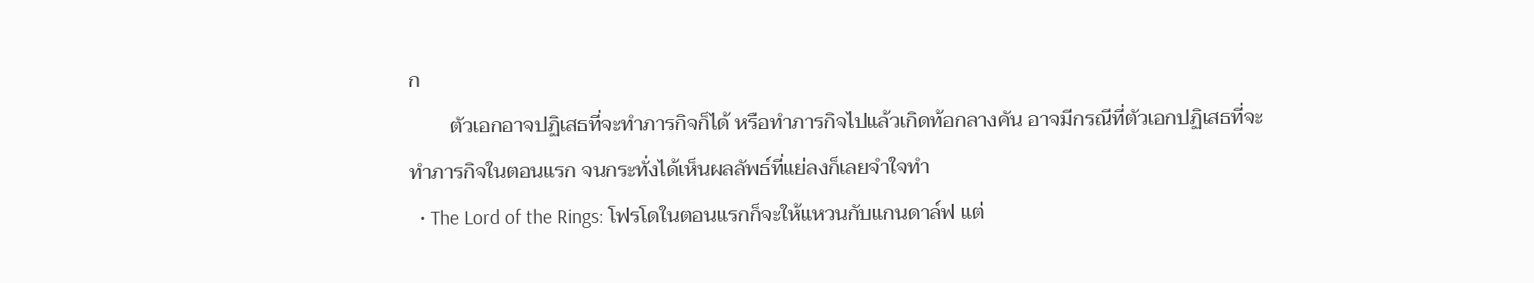ก
        ตัวเอกอาจปฏิเสธที่จะทำภารกิจก็ได้ หรือทำภารกิจไปแล้วเกิดท้อกลางคัน อาจมีกรณีที่ตัวเอกปฏิเสธที่จะทำภารกิจในตอนแรก จนกระทั่งได้เห็นผลลัพธ์ที่แย่ลงก็เลยจำใจทำ
  • The Lord of the Rings: โฟรโดในตอนแรกก็จะให้แหวนกับแกนดาล์ฟ แต่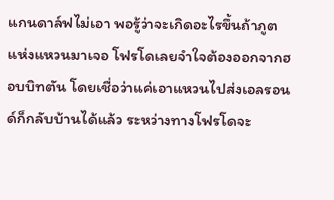แกนดาล์ฟไม่เอา พอรู้ว่าจะเกิดอะไรขึ้นถ้าภูตแห่งแหวนมาเจอ โฟรโดเลยจำใจต้องออกจากฮอบบิทตัน โดยเชื่อว่าแค่เอาแหวนไปส่งเอลรอนด์ก็กลับบ้านได้แล้ว ระหว่างทางโฟรโดจะ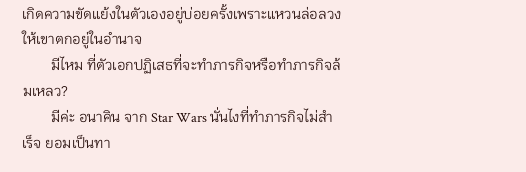เกิดความขัดแย้งในตัวเองอยู่บ่อยครั้งเพราะแหวนล่อลวงให้เขาตกอยู่ในอำนาจ
        มีไหม ที่ตัวเอกปฏิเสธที่จะทำภารกิจหรือทำภารกิจล้มเหลว?
        มีค่ะ อนาคิน จาก Star Wars นั่นไงที่ทำภารกิจไม่สำเร็จ ยอมเป็นทา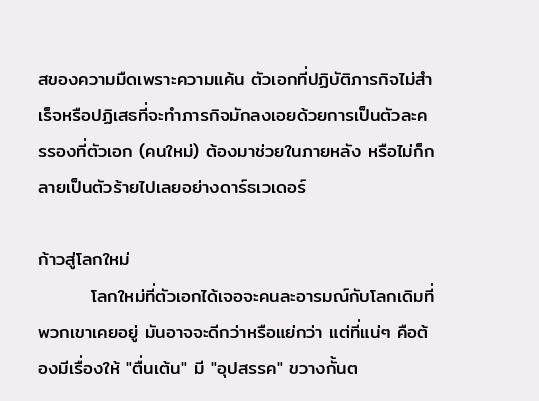สของความมืดเพราะความแค้น ตัวเอกที่ปฏิบัติภารกิจไม่สำเร็จหรือปฏิเสธที่จะทำภารกิจมักลงเอยด้วยการเป็นตัวละครรองที่ตัวเอก (คนใหม่) ต้องมาช่วยในภายหลัง หรือไม่ก็กลายเป็นตัวร้ายไปเลยอย่างดาร์ธเวเดอร์

ก้าวสู่โลกใหม่
        โลกใหม่ที่ตัวเอกได้เจอจะคนละอารมณ์กับโลกเดิมที่พวกเขาเคยอยู่ มันอาจจะดีกว่าหรือแย่กว่า แต่ที่แน่ๆ คือต้องมีเรื่องให้ "ตื่นเต้น" มี "อุปสรรค" ขวางกั้นต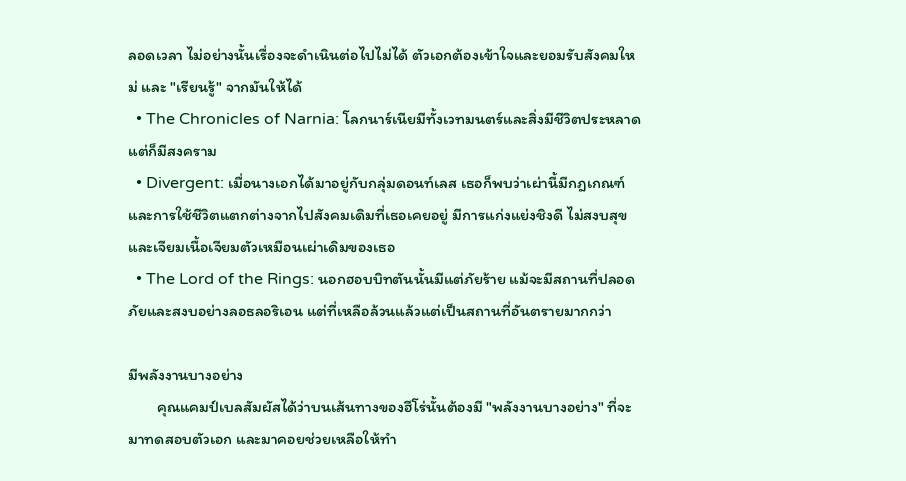ลอดเวลา ไม่อย่างนั้นเรื่องจะดำเนินต่อไปไม่ได้ ตัวเอกต้องเข้าใจและยอมรับสังคมใหม่ และ "เรียนรู้" จากมันให้ได้
  • The Chronicles of Narnia: โลกนาร์เนียมีทั้งเวทมนตร์และสิ่งมีชีวิตประหลาด แต่ก็มีสงคราม
  • Divergent: เมื่อนางเอกได้มาอยู่กับกลุ่มดอนท์เลส เธอก็พบว่าเผ่านี้มีกฎเกณฑ์และการใช้ชีวิตแตกต่างจากไปสังคมเดิมที่เธอเคยอยู่ มีการแก่งแย่งชิงดี ไม่สงบสุขและเจียมเนื้อเจียมตัวเหมือนเผ่าเดิมของเธอ
  • The Lord of the Rings: นอกฮอบบิทตันนั้นมีแต่ภัยร้าย แม้จะมีสถานที่ปลอดภัยและสงบอย่างลอธลอริเอน แต่ที่เหลือล้วนแล้วแต่เป็นสถานที่อันตรายมากกว่า

มีพลังงานบางอย่าง
        คุณแคมป์เบลสัมผัสได้ว่าบนเส้นทางของฮีโร่นั้นต้องมี "พลังงานบางอย่าง" ที่จะมาทดสอบตัวเอก และมาคอยช่วยเหลือให้ทำ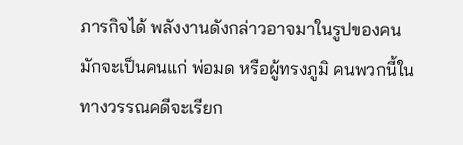ภารกิจได้ พลังงานดังกล่าวอาจมาในรูปของคน มักจะเป็นคนแก่ พ่อมด หรือผู้ทรงภูมิ คนพวกนี้ในทางวรรณคดีจะเรียก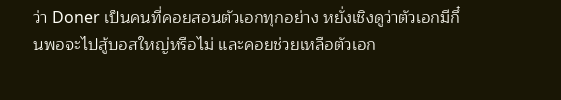ว่า Doner เป็นคนที่คอยสอนตัวเอกทุกอย่าง หยั่งเชิงดูว่าตัวเอกมีกึ๋นพอจะไปสู้บอสใหญ่หรือไม่ และคอยช่วยเหลือตัวเอก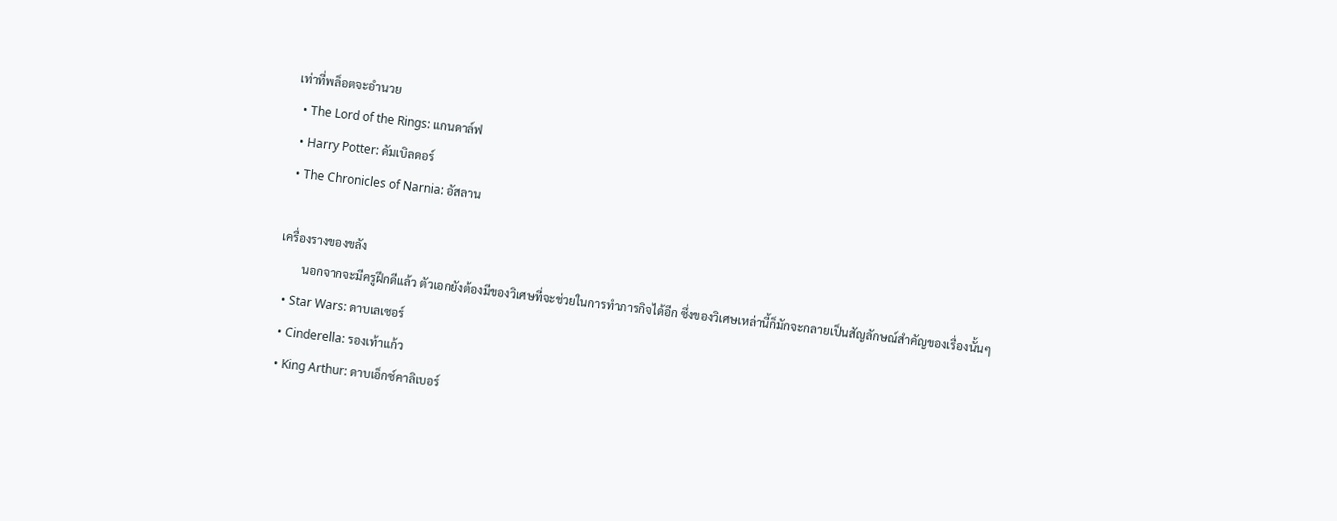เท่าที่พล็อตจะอำนวย
  • The Lord of the Rings: แกนดาล์ฟ
  • Harry Potter: ดัมเบิลดอร์
  • The Chronicles of Narnia: อัสลาน

เครื่องรางของขลัง
        นอกจากจะมีครูฝึกดีแล้ว ตัวเอกยังต้องมีของวิเศษที่จะช่วยในการทำภารกิจได้อีก ซึ่งของวิเศษเหล่านี้ก็มักจะกลายเป็นสัญลักษณ์สำคัญของเรื่องนั้นๆ
  • Star Wars: ดาบเลเซอร์
  • Cinderella: รองเท้าแก้ว
  • King Arthur: ดาบเอ็กซ์คาลิเบอร์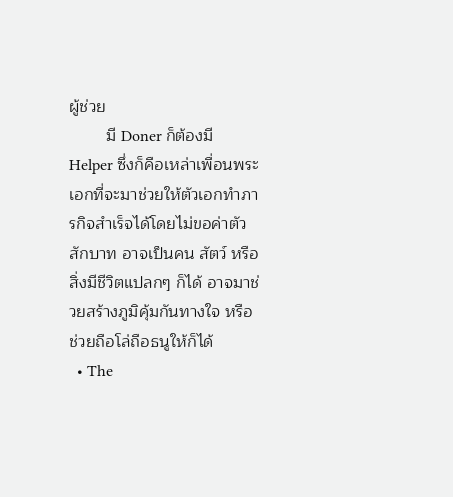ผู้ช่วย
        มี Doner ก็ต้องมี Helper ซึ่งก็คือเหล่าเพื่อนพระเอกที่จะมาช่วยให้ตัวเอกทำภารกิจสำเร็จได้โดยไม่ขอค่าตัวสักบาท อาจเป็นคน สัตว์ หรือสิ่งมีชีวิตแปลกๆ ก็ได้ อาจมาช่วยสร้างภูมิคุ้มกันทางใจ หรือช่วยถือโล่ถือธนูให้ก็ได้
  • The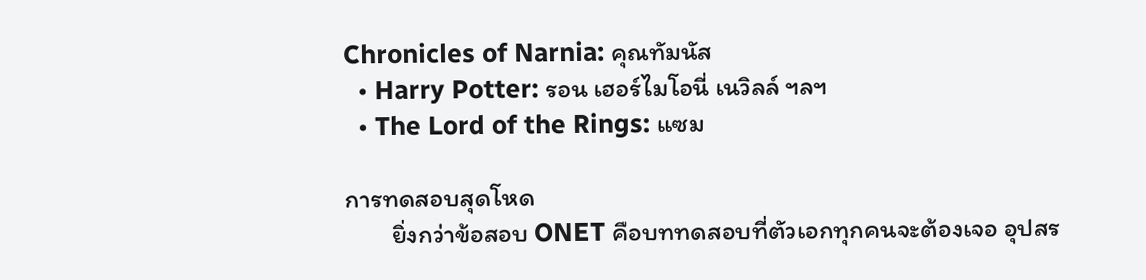Chronicles of Narnia: คุณทัมนัส
  • Harry Potter: รอน เฮอร์ไมโอนี่ เนวิลล์ ฯลฯ
  • The Lord of the Rings: แซม

การทดสอบสุดโหด
        ยิ่งกว่าข้อสอบ ONET คือบททดสอบที่ตัวเอกทุกคนจะต้องเจอ อุปสร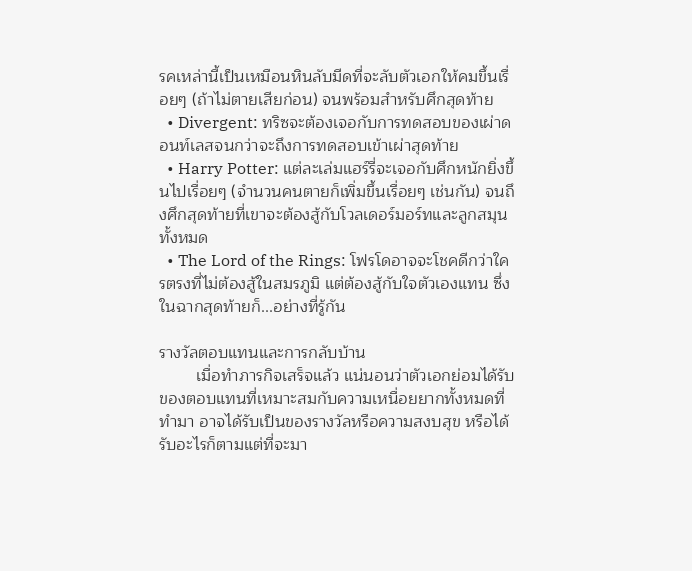รคเหล่านี้เป็นเหมือนหินลับมีดที่จะลับตัวเอกให้คมขึ้นเรื่อยๆ (ถ้าไม่ตายเสียก่อน) จนพร้อมสำหรับศึกสุดท้าย
  • Divergent: ทริซจะต้องเจอกับการทดสอบของเผ่าดอนท์เลสจนกว่าจะถึงการทดสอบเข้าเผ่าสุดท้าย
  • Harry Potter: แต่ละเล่มแฮร์รี่จะเจอกับศึกหนักยิ่งขึ้นไปเรื่อยๆ (จำนวนคนตายก็เพิ่มขึ้นเรื่อยๆ เช่นกัน) จนถึงศึกสุดท้ายที่เขาจะต้องสู้กับโวลเดอร์มอร์ทและลูกสมุนทั้งหมด
  • The Lord of the Rings: โฟรโดอาจจะโชคดีกว่าใครตรงที่ไม่ต้องสู้ในสมรภูมิ แต่ต้องสู้กับใจตัวเองแทน ซึ่งในฉากสุดท้ายก็...อย่างที่รู้กัน

รางวัลตอบแทนและการกลับบ้าน
        เมื่อทำภารกิจเสร็จแล้ว แน่นอนว่าตัวเอกย่อมได้รับของตอบแทนที่เหมาะสมกับความเหนื่อยยากทั้งหมดที่ทำมา อาจได้รับเป็นของรางวัลหรือความสงบสุข หรือได้รับอะไรก็ตามแต่ที่จะมา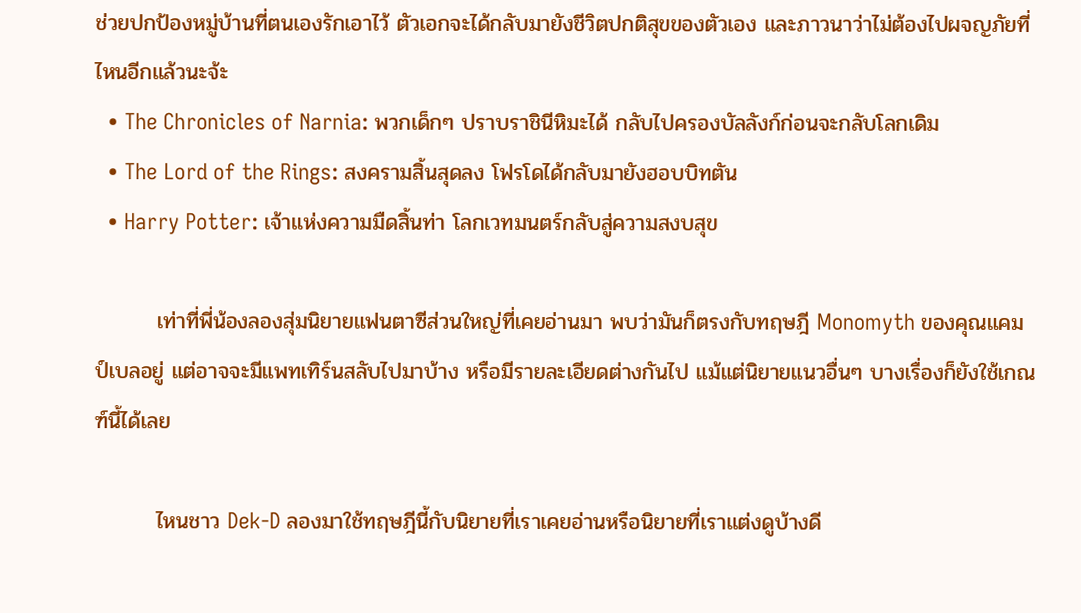ช่วยปกป้องหมู่บ้านที่ตนเองรักเอาไว้ ตัวเอกจะได้กลับมายังชีวิตปกติสุขของตัวเอง และภาวนาว่าไม่ต้องไปผจญภัยที่ไหนอีกแล้วนะจ้ะ
  • The Chronicles of Narnia: พวกเด็กๆ ปราบราชินีหิมะได้ กลับไปครองบัลลังก์ก่อนจะกลับโลกเดิม
  • The Lord of the Rings: สงครามสิ้นสุดลง โฟรโดได้กลับมายังฮอบบิทตัน
  • Harry Potter: เจ้าแห่งความมืดสิ้นท่า โลกเวทมนตร์กลับสู่ความสงบสุข

        เท่าที่พี่น้องลองสุ่มนิยายแฟนตาซีส่วนใหญ่ที่เคยอ่านมา พบว่ามันก็ตรงกับทฤษฎี Monomyth ของคุณแคมป์เบลอยู่ แต่อาจจะมีแพทเทิร์นสลับไปมาบ้าง หรือมีรายละเอียดต่างกันไป แม้แต่นิยายแนวอื่นๆ บางเรื่องก็ยังใช้เกณฑ์นี้ได้เลย

        ไหนชาว Dek-D ลองมาใช้ทฤษฎีนี้กับนิยายที่เราเคยอ่านหรือนิยายที่เราแต่งดูบ้างดี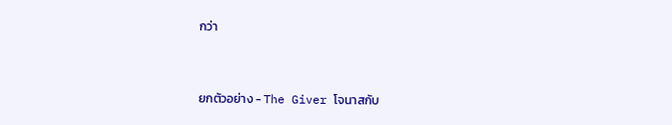กว่า



ยกตัวอย่าง - The Giver โจนาสกับ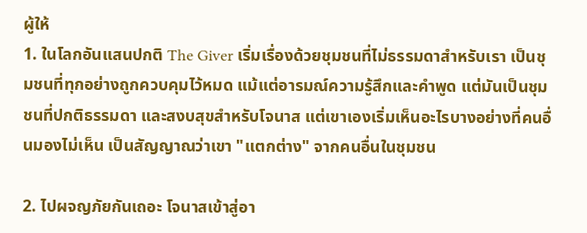ผู้ให้
1. ในโลกอันแสนปกติ The Giver เริ่มเรื่องด้วยชุมชนที่ไม่ธรรมดาสำหรับเรา เป็นชุมชนที่ทุกอย่างถูกควบคุมไว้หมด แม้แต่อารมณ์ความรู้สึกและคำพูด แต่มันเป็นชุมชนที่ปกติธรรมดา และสงบสุขสำหรับโจนาส แต่เขาเองเริ่มเห็นอะไรบางอย่างที่คนอื่นมองไม่เห็น เป็นสัญญาณว่าเขา "แตกต่าง" จากคนอื่นในชุมชน

2. ไปผจญภัยกันเถอะ โจนาสเข้าสู่อา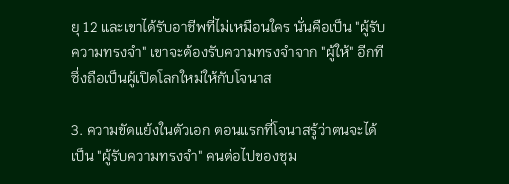ยุ 12 และเขาได้รับอาชีพที่ไม่เหมือนใคร นั่นคือเป็น "ผู้รับความทรงจำ" เขาจะต้องรับความทรงจำจาก "ผู้ให้" อีกที ซึ่งถือเป็นผู้เปิดโลกใหม่ให้กับโจนาส

3. ความขัดแย้งในตัวเอก ตอนแรกที่โจนาสรู้ว่าตนจะได้เป็น "ผู้รับความทรงจำ" คนต่อไปของชุม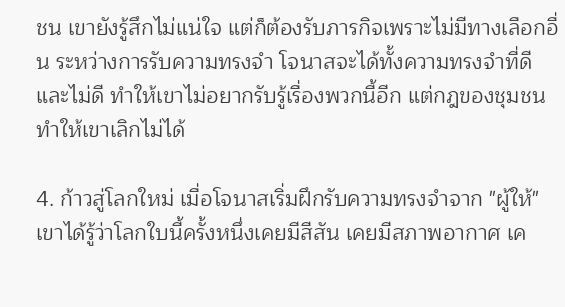ชน เขายังรู้สึกไม่แน่ใจ แต่ก็ต้องรับภารกิจเพราะไม่มีทางเลือกอื่น ระหว่างการรับความทรงจำ โจนาสจะได้ทั้งความทรงจำที่ดีและไม่ดี ทำให้เขาไม่อยากรับรู้เรื่องพวกนี้อีก แต่กฎของชุมชนทำให้เขาเลิกไม่ได้

4. ก้าวสู่โลกใหม่ เมื่อโจนาสเริ่มฝึกรับความทรงจำจาก "ผู้ให้" เขาได้รู้ว่าโลกใบนี้ครั้งหนึ่งเคยมีสีสัน เคยมีสภาพอากาศ เค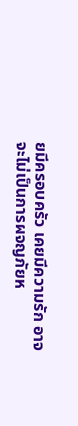ยมีครอบครัว เคยมีความรัก อาจจะไม่เป็นการผจญภัยห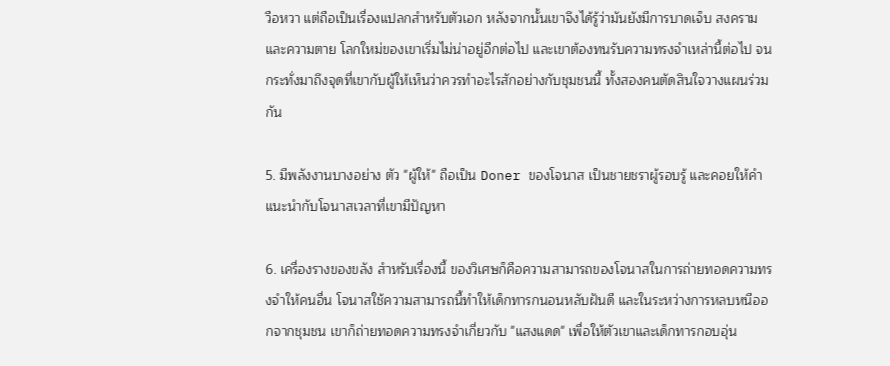วือหวา แต่ถือเป็นเรื่องแปลกสำหรับตัวเอก หลังจากนั้นเขาจึงได้รู้ว่ามันยังมีการบาดเจ็บ สงคราม และความตาย โลกใหม่ของเขาเริ่มไม่น่าอยู่อีกต่อไป และเขาต้องทนรับความทรงจำเหล่านี้ต่อไป จนกระทั่งมาถึงจุดที่เขากับผู้ให้เห็นว่าควรทำอะไรสักอย่างกับชุมชนนี้ ทั้งสองคนตัดสินใจวางแผนร่วมกัน

5. มีพลังงานบางอย่าง ตัว "ผู้ให้" ถือเป็น Doner ของโจนาส เป็นชายชราผู้รอบรู้ และคอยให้คำแนะนำกับโจนาสเวลาที่เขามีปัญหา

6. เครื่องรางของขลัง สำหรับเรื่องนี้ ของวิเศษก็คือความสามารถของโจนาสในการถ่ายทอดความทรงจำให้คนอื่น โจนาสใช้ความสามารถนี้ทำให้เด็กทารกนอนหลับฝันดี และในระหว่างการหลบหนีออกจากชุมชน เขาก็ถ่ายทอดความทรงจำเกี่ยวกับ "แสงแดด" เพื่อให้ตัวเขาและเด็กทารกอบอุ่น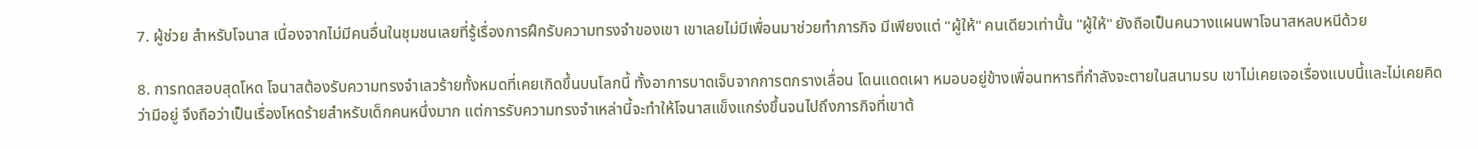7. ผู้ช่วย สำหรับโจนาส เนื่องจากไม่มีคนอื่นในชุมชนเลยที่รู้เรื่องการฝึกรับความทรงจำของเขา เขาเลยไม่มีเพื่อนมาช่วยทำภารกิจ มีเพียงแต่ "ผู้ให้" คนเดียวเท่านั้น "ผู้ให้" ยังถือเป็นคนวางแผนพาโจนาสหลบหนีด้วย

8. การทดสอบสุดโหด โจนาสต้องรับความทรงจำเลวร้ายทั้งหมดที่เคยเกิดขึ้นบนโลกนี้ ทั้งอาการบาดเจ็บจากการตกรางเลื่อน โดนแดดเผา หมอบอยู่ข้างเพื่อนทหารที่กำลังจะตายในสนามรบ เขาไม่เคยเจอเรื่องแบบนี้และไม่เคยคิดว่ามีอยู่ จึงถือว่าเป็นเรื่องโหดร้ายสำหรับเด็กคนหนึ่งมาก แต่การรับความทรงจำเหล่านี้จะทำให้โจนาสแข็งแกร่งขึ้นจนไปถึงภารกิจที่เขาต้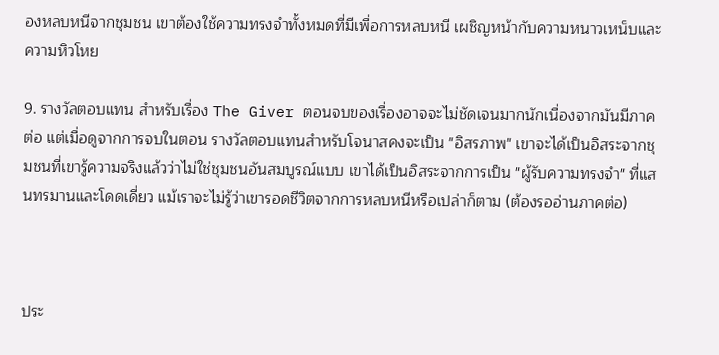องหลบหนีจากชุมชน เขาต้องใช้ความทรงจำทั้งหมดที่มีเพื่อการหลบหนี เผชิญหน้ากับความหนาวเหน็บและความหิวโหย

9. รางวัลตอบแทน สำหรับเรื่อง The Giver ตอนจบของเรื่องอาจจะไม่ชัดเจนมากนักเนื่องจากมันมีภาคต่อ แต่เมื่อดูจากการจบในตอน รางวัลตอบแทนสำหรับโจนาสคงจะเป็น "อิสรภาพ" เขาจะได้เป็นอิสระจากชุมชนที่เขารู้ความจริงแล้วว่าไม่ใช่ชุมชนอันสมบูรณ์แบบ เขาได้เป็นอิสระจากการเป็น "ผู้รับความทรงจำ" ที่แสนทรมานและโดดเดี่ยว แม้เราจะไม่รู้ว่าเขารอดชีวิตจากการหลบหนีหรือเปล่าก็ตาม (ต้องรออ่านภาคต่อ)



ประ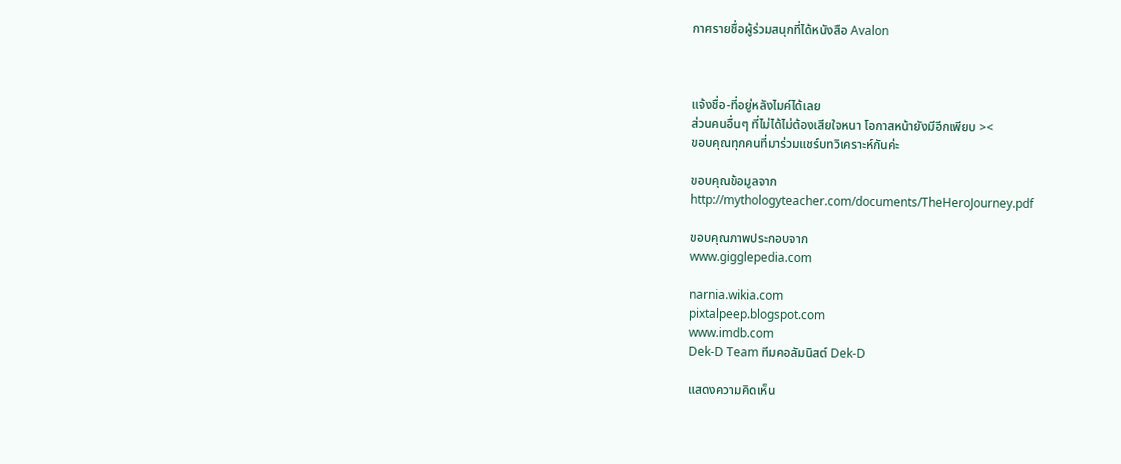กาศรายชื่อผู้ร่วมสนุกที่ได้หนังสือ Avalon



แจ้งชื่อ-ที่อยู่หลังไมค์ได้เลย
ส่วนคนอื่นๆ ที่ไม่ได้ไม่ต้องเสียใจหนา โอกาสหน้ายังมีอีกเพียบ ><
ขอบคุณทุกคนที่มาร่วมแชร์บทวิเคราะห์กันค่ะ

ขอบคุณข้อมูลจาก
http://mythologyteacher.com/documents/TheHeroJourney.pdf

ขอบคุณภาพประกอบจาก
www.gigglepedia.com

narnia.wikia.com
pixtalpeep.blogspot.com
www.imdb.com
Dek-D Team ทีมคอลัมนิสต์ Dek-D

แสดงความคิดเห็น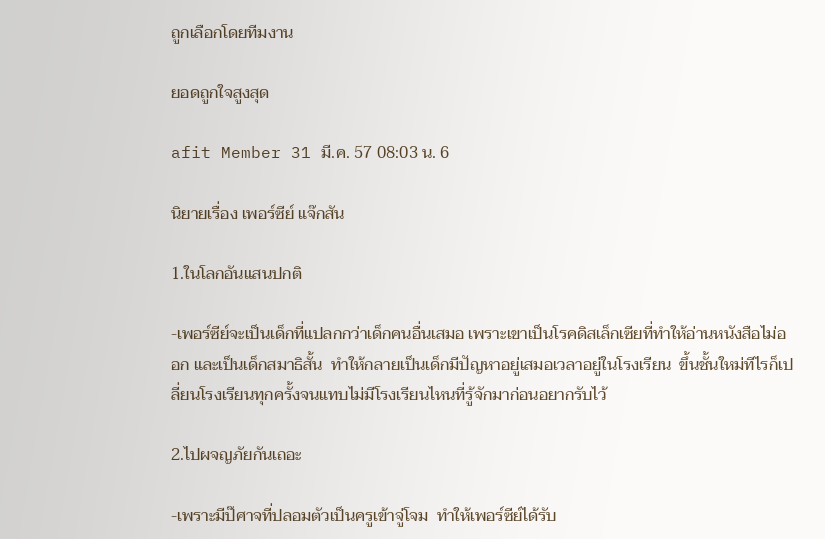ถูกเลือกโดยทีมงาน

ยอดถูกใจสูงสุด

afit Member 31 มี.ค. 57 08:03 น. 6

นิยายเรื่อง เพอร์ซีย์ แจ๊กสัน

1.ในโลกอันแสนปกติ

-เพอร์ซีย์จะเป็นเด็กที่แปลกกว่าเด็กคนอื่นเสมอ เพราะเขาเป็นโรคดิสเล็กเซียที่ทำให้อ่านหนังสือไม่ออก และเป็นเด็กสมาธิสั้น  ทำให้กลายเป็นเด็กมีปัญหาอยู่เสมอเวลาอยู่ในโรงเรียน  ขึ้นชั้นใหม่ทีไรก็เปลี่ยนโรงเรียนทุกครั้งจนแทบไม่มีโรงเรียนไหนที่รู้จักมาก่อนอยากรับไว้

2.ไปผจญภัยกันเถอะ

-เพราะมีป๊ศาจที่ปลอมตัวเป็นครูเข้าจู่โจม  ทำให้เพอร์ซีย์ได้รับ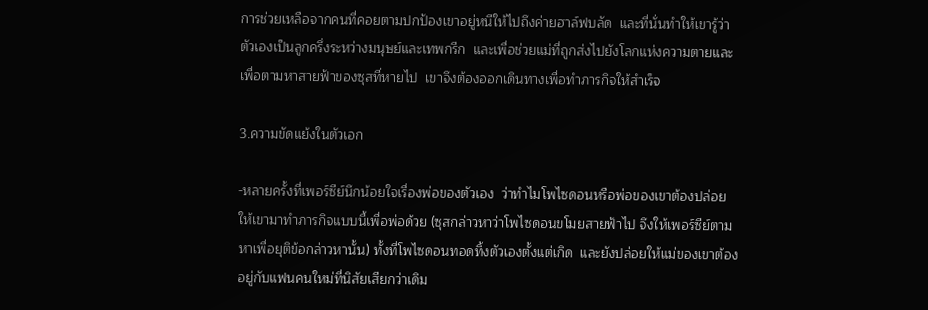การช่วยเหลือจากคนที่คอยตามปกป้องเขาอยู่หนีให้ไปถึงค่ายฮาล์ฟบลัด  และที่นั่นทำให้เขารู้ว่าตัวเองเป็นลูกครึ่งระหว่างมนุษย์และเทพกรีก  และเพื่อช่วยแม่ที่ถูกส่งไปยังโลกแห่งความตายและเพื่อตามหาสายฟ้าของซุสที่หายไป  เขาจึงต้องออกเดินทางเพื่อทำภารกิจให้สำเร็จ

3.ความขัดแย้งในตัวเอก

-หลายครั้งที่เพอร์ซีย์นึกน้อยใจเรื่องพ่อของตัวเอง  ว่าทำไมโพไซดอนหรือพ่อของเขาต้องปล่อยให้เขามาทำภารกิจแบบนี้เพื่อพ่อด้วย (ซุสกล่าวหาว่าโพไซดอนขโมยสายฟ้าไป จึงให้เพอร์ซีย์ตามหาเพื่อยุติข้อกล่าวหานั้น) ทั้งที่โพไซดอนทอดทิ้งตัวเองตั้งแต่เกิด  และยังปล่อยให้แม่ของเขาต้องอยู่กับแฟนคนใหม่ที่นิสัยเสียกว่าเดิม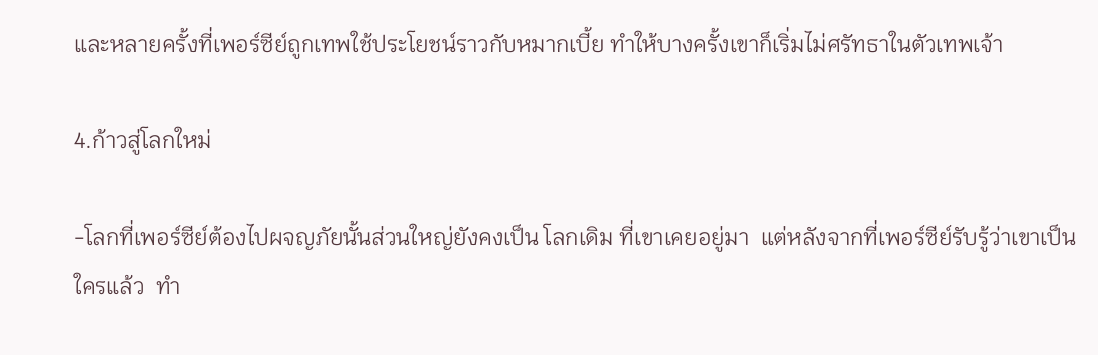และหลายครั้งที่เพอร์ซีย์ถูกเทพใช้ประโยชน์ราวกับหมากเบี้ย ทำให้บางครั้งเขาก็เริ่มไม่ศรัทธาในตัวเทพเจ้า

4.ก้าวสู่โลกใหม่

-โลกที่เพอร์ซีย์ต้องไปผจญภัยนั้นส่วนใหญ่ยังคงเป็น โลกเดิม ที่เขาเคยอยู่มา  แต่หลังจากที่เพอร์ซีย์รับรู้ว่าเขาเป็นใครแล้ว  ทำ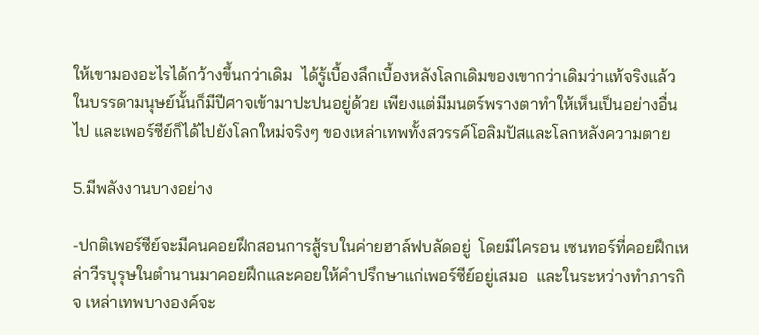ให้เขามองอะไรได้กว้างขึ้นกว่าเดิม  ได้รู้เบื้องลึกเบื้องหลังโลกเดิมของเขากว่าเดิมว่าแท้จริงแล้ว  ในบรรดามนุษย์นั้นก็มีปีศาจเข้ามาปะปนอยู่ด้วย เพียงแต่มีมนตร์พรางตาทำให้เห็นเป็นอย่างอื่นไป และเพอร์ซีย์ก็ได้ไปยังโลกใหม่จริงๆ ของเหล่าเทพทั้งสวรรค์โอลิมปัสและโลกหลังความตาย

5.มีพลังงานบางอย่าง

-ปกติเพอร์ซีย์จะมีคนคอยฝึกสอนการสู้รบในค่ายฮาล์ฟบลัดอยู่  โดยมีไครอน เซนทอร์ที่คอยฝึกเหล่าวีรบุรุษในตำนานมาคอยฝึกและคอยให้คำปรึกษาแก่เพอร์ซีย์อยู่เสมอ  และในระหว่างทำภารกิจ เหล่าเทพบางองค์จะ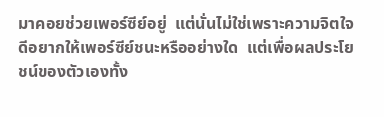มาคอยช่วยเพอร์ซีย์อยู่  แต่นั่นไม่ใช่เพราะความจิตใจดีอยากให้เพอร์ซีย์ชนะหรืออย่างใด  แต่เพื่อผลประโยชน์ของตัวเองทั้ง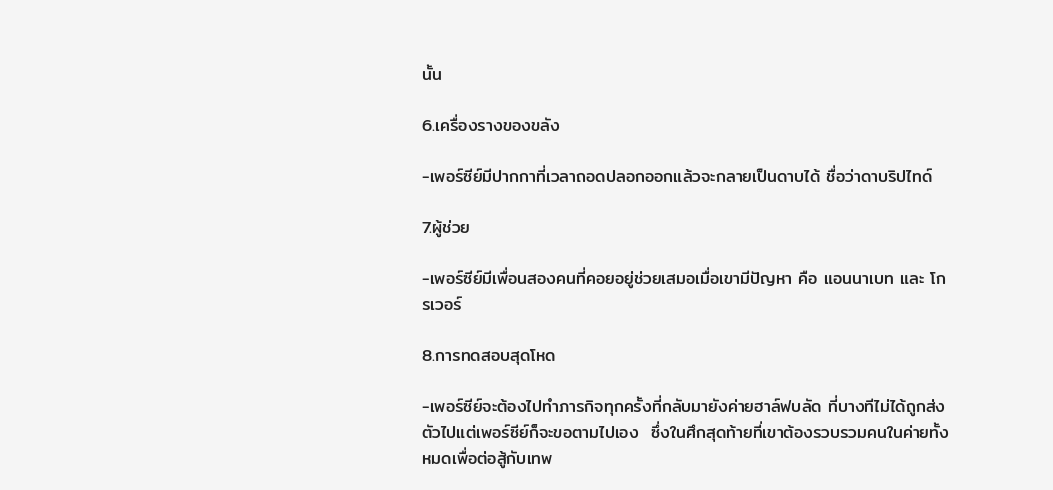นั้น

6.เครื่องรางของขลัง

-เพอร์ซีย์มีปากกาที่เวลาถอดปลอกออกแล้วจะกลายเป็นดาบได้ ชื่อว่าดาบริปไทด์

7.ผู้ช่วย

-เพอร์ซีย์มีเพื่อนสองคนที่คอยอยู่ช่วยเสมอเมื่อเขามีปัญหา คือ แอนนาเบท และ โกรเวอร์

8.การทดสอบสุดโหด

-เพอร์ซีย์จะต้องไปทำภารกิจทุกครั้งที่กลับมายังค่ายฮาล์ฟบลัด ที่บางทีไม่ได้ถูกส่งตัวไปแต่เพอร์ซีย์ก็จะขอตามไปเอง  ซึ่งในศึกสุดท้ายที่เขาต้องรวบรวมคนในค่ายทั้งหมดเพื่อต่อสู้กับเทพ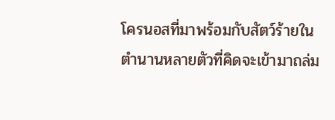โครนอสที่มาพร้อมกับสัตว์ร้ายในตำนานหลายตัวที่คิดจะเข้ามาถล่ม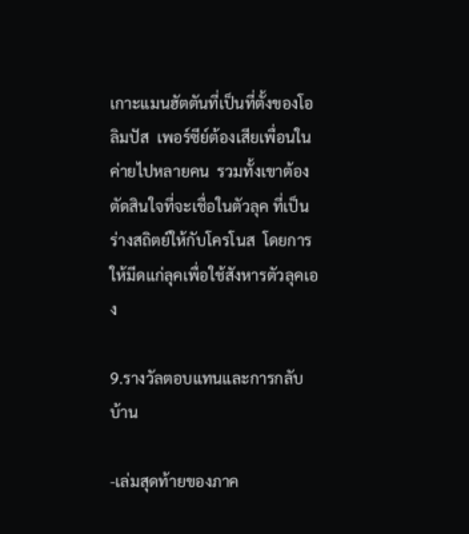เกาะแมนฮัตตันที่เป็นที่ตั้งของโอลิมปัส  เพอร์ซีย์ต้องเสียเพื่อนในค่ายไปหลายคน  รวมทั้งเขาต้องตัดสินใจที่จะเชื่อในตัวลุค ที่เป็นร่างสถิตย์ให้กับโครโนส  โดยการให้มีดแก่ลุคเพื่อใช้สังหารตัวลุคเอง

9.รางวัลตอบแทนและการกลับบ้าน

-เล่มสุดท้ายของภาค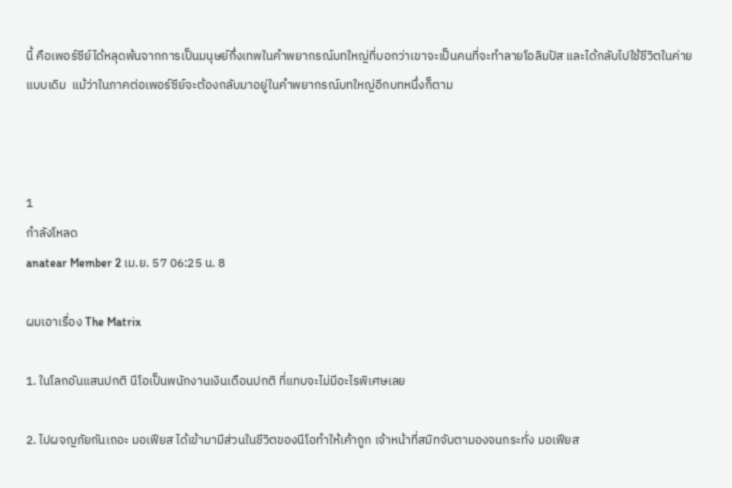นี้ คือเพอร์ซีย์ได้หลุดพ้นจากการเป็นมนุษย์กึ่งเทพในคำพยากรณ์บทใหญ่ที่บอกว่าเขาจะเป็นคนที่จะทำลายโอลิมปัส และได้กลับไปใช้ชีวิตในค่ายแบบเดิม  แม้ว่าในภาคต่อเพอร์ซีย์จะต้องกลับมาอยู่ในคำพยากรณ์บทใหญ่อีกบทหนึ่งก็ตาม



1
กำลังโหลด
anatear Member 2 เม.ย. 57 06:25 น. 8

ผมเอาเรื่อง The Matrix

1. ในโลกอันแสนปกติ นีโอเป็นพนักงานเงินเดือนปกติ ที่แทบจะไม่มีอะไรพิเศษเลย

2. ไปผจญภัยกันเถอะ มอเฟียส ได้เข้ามามีส่วนในชีวิตของนีโอทำให้เค้าถูก เจ้าหน้าที่สมิทจับตามองจนกระทั่ง มอเฟียส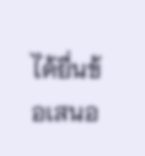ได้ยื่นข้อเสนอ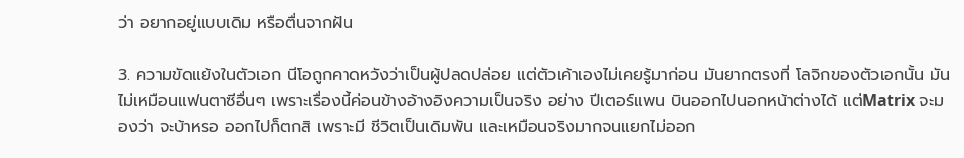ว่า อยากอยู่แบบเดิม หรือตื่นจากฝัน

3. ความขัดแย้งในตัวเอก นีโอถูกคาดหวังว่าเป็นผู้ปลดปล่อย แต่ตัวเค้าเองไม่เคยรู้มาก่อน มันยากตรงที่ โลจิกของตัวเอกนั้น มันไม่เหมือนแฟนตาซีอื่นๆ เพราะเรื่องนี้ค่อนข้างอ้างอิงความเป็นจริง อย่าง ปีเตอร์แพน บินออกไปนอกหน้าต่างได้ แต่Matrix จะมองว่า จะบ้าหรอ ออกไปก็ตกสิ เพราะมี ชีวิตเป็นเดิมพัน และเหมือนจริงมากจนแยกไม่ออก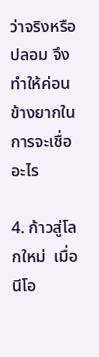ว่าจริงหรือปลอม จึงทำให้ค่อนข้างยากในการจะเชื่ออะไร

4. ก้าวสู่โลกใหม่  เมื่อนีโอ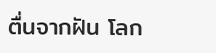ตื่นจากฝัน โลก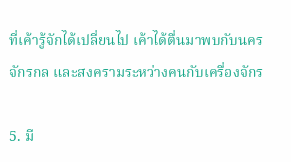ที่เค้ารู้จักได้เปลี่ยนไป เค้าได้ตื่นมาพบกับนครจักรกล และสงครามระหว่างคนกับเครื่องจักร

5. มี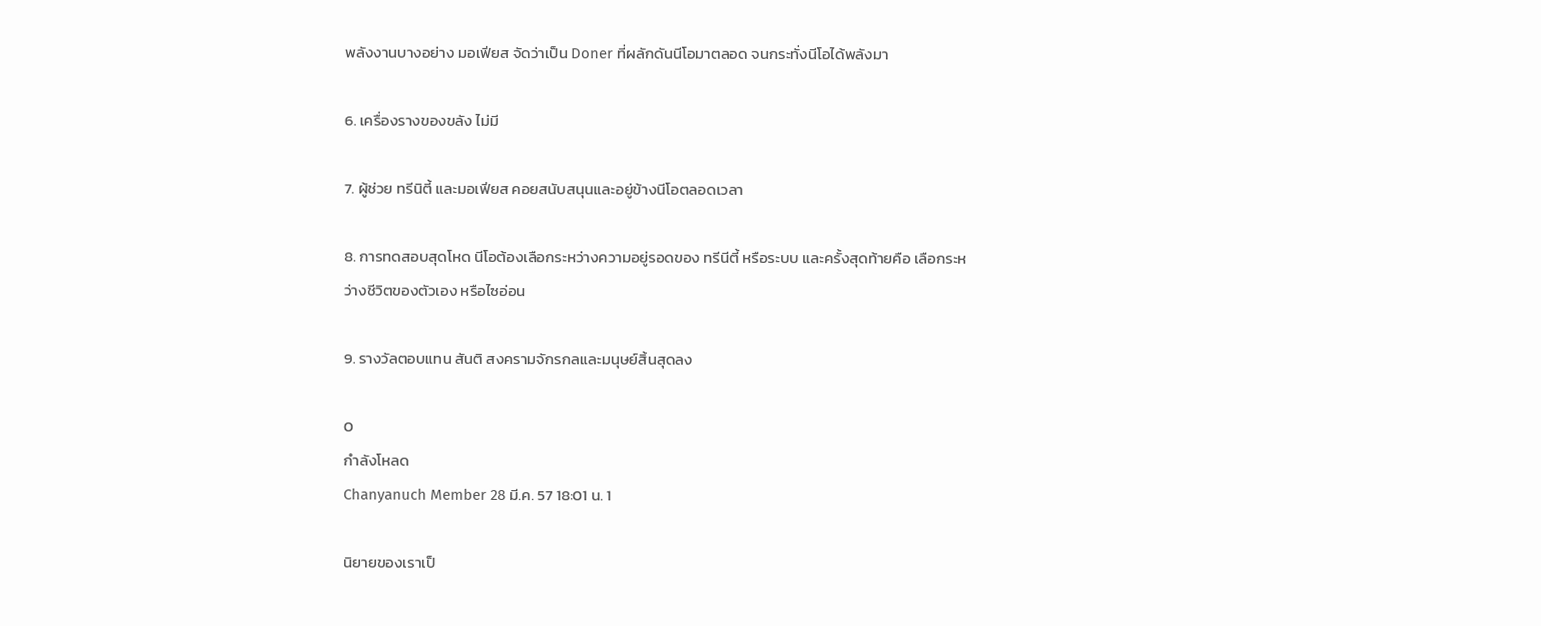พลังงานบางอย่าง มอเฟียส จัดว่าเป็น Doner ที่ผลักดันนีโอมาตลอด จนกระทั่งนีโอได้พลังมา

6. เครื่องรางของขลัง ไม่มี

7. ผู้ช่วย ทรีนิตี้ และมอเฟียส คอยสนับสนุนและอยู่ข้างนีโอตลอดเวลา

8. การทดสอบสุดโหด นีโอต้องเลือกระหว่างความอยู่รอดของ ทรีนีตี้ หรือระบบ และครั้งสุดท้ายคือ เลือกระหว่างชีวิตของตัวเอง หรือไซอ่อน

9. รางวัลตอบแทน สันติ สงครามจักรกลและมนุษย์สิ้นสุดลง

0
กำลังโหลด
Chanyanuch Member 28 มี.ค. 57 18:01 น. 1

นิยายของเราเป็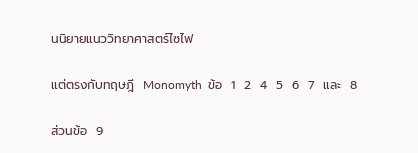นนิยายแนววิทยาศาสตร์ไซไฟ

แต่ตรงกับทฤษฎี  Monomyth  ข้อ  1  2  4  5  6  7  และ  8

ส่วนข้อ  9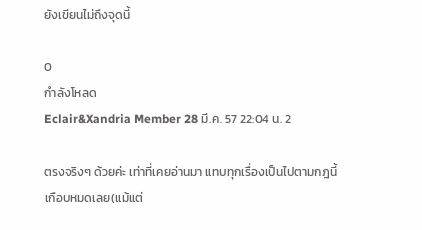ยังเขียนไม่ถึงจุดนี้

0
กำลังโหลด
Eclair&Xandria Member 28 มี.ค. 57 22:04 น. 2

ตรงจริงๆ ด้วยค่ะ เท่าที่เคยอ่านมา แทบทุกเรื่องเป็นไปตามกฎนี้เกือบหมดเลย(แม้แต่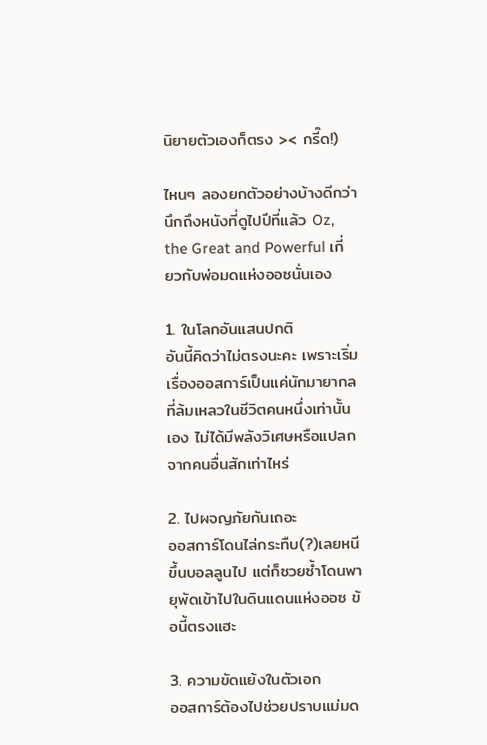นิยายตัวเองก็ตรง >< กรี๊ด!)

ไหนๆ ลองยกตัวอย่างบ้างดีกว่า นึกถึงหนังที่ดูไปปีที่แล้ว Oz, the Great and Powerful เกี่ยวกับพ่อมดแห่งออซนั่นเอง

1. ในโลกอันแสนปกติ
อันนี้คิดว่าไม่ตรงนะคะ เพราะเริ่มเรื่องออสการ์เป็นแค่นักมายากลที่ล้มเหลวในชีวิตคนหนึ่งเท่านั้นเอง ไม่ได้มีพลังวิเศษหรือแปลกจากคนอื่นสักเท่าไหร่

2. ไปผจญภัยกันเถอะ
ออสการ์โดนไล่กระทืบ(?)เลยหนีขึ้นบอลลูนไป แต่ก็ซวยซ้ำโดนพายุพัดเข้าไปในดินแดนแห่งออซ ข้อนี้ตรงแฮะ

3. ความขัดแย้งในตัวเอก
ออสการ์ต้องไปช่วยปราบแม่มด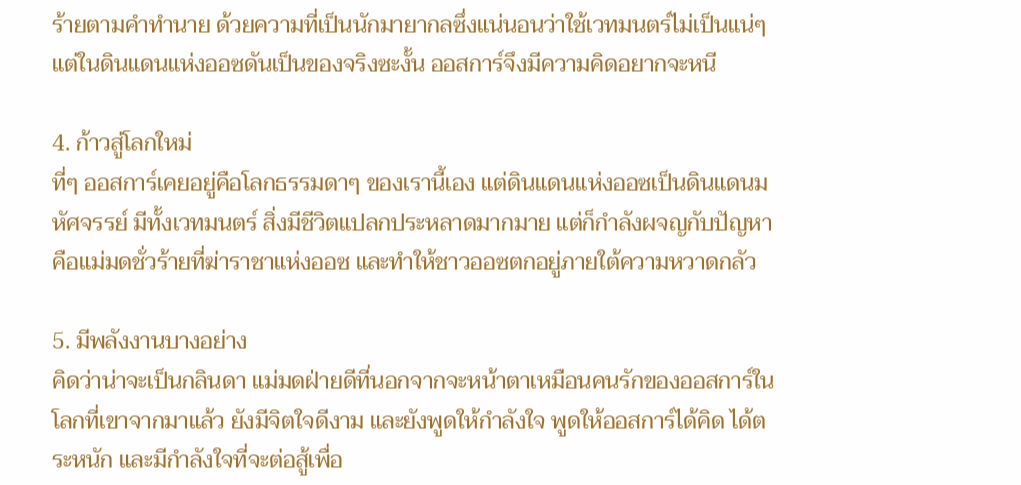ร้ายตามคำทำนาย ด้วยความที่เป็นนักมายากลซึ่งแน่นอนว่าใช้เวทมนตร์ไม่เป็นแน่ๆ แต่ในดินแดนแห่งออซดันเป็นของจริงซะงั้น ออสการ์จึงมีความคิดอยากจะหนี

4. ก้าวสู่โลกใหม่
ที่ๆ ออสการ์เคยอยู่คือโลกธรรมดาๆ ของเรานี้เอง แต่ดินแดนแห่งออซเป็นดินแดนมหัศจรรย์ มีทั้งเวทมนตร์ สิ่งมีชีวิตแปลกประหลาดมากมาย แต่ก็กำลังผจญกับปัญหาคือแม่มดชั่วร้ายที่ฆ่าราชาแห่งออซ และทำให้ชาวออซตกอยู่ภายใต้ความหวาดกลัว

5. มีพลังงานบางอย่าง
คิดว่าน่าจะเป็นกลินดา แม่มดฝ่ายดีที่นอกจากจะหน้าตาเหมือนคนรักของออสการ์ในโลกที่เขาจากมาแล้ว ยังมีจิตใจดีงาม และยังพูดให้กำลังใจ พูดให้ออสการ์ได้คิด ได้ตระหนัก และมีกำลังใจที่จะต่อสู้เพื่อ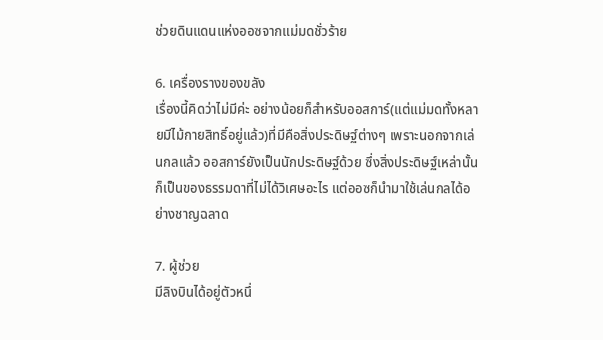ช่วยดินแดนแห่งออซจากแม่มดชั่วร้าย

6. เครื่องรางของขลัง
เรื่องนี้คิดว่าไม่มีค่ะ อย่างน้อยก็สำหรับออสการ์(แต่แม่มดทั้งหลายมีไม้กายสิทธิ์อยู่แล้ว)ที่มีคือสิ่งประดิษฐ์ต่างๆ เพราะนอกจากเล่นกลแล้ว ออสการ์ยังเป็นนักประดิษฐ์ด้วย ซึ่งสิ่งประดิษฐ์เหล่านั้นก็เป็นของธรรมดาที่ไม่ได้วิเศษอะไร แต่ออซก็นำมาใช้เล่นกลได้อย่างชาญฉลาด

7. ผู้ช่วย
มีลิงบินได้อยู่ตัวหนึ่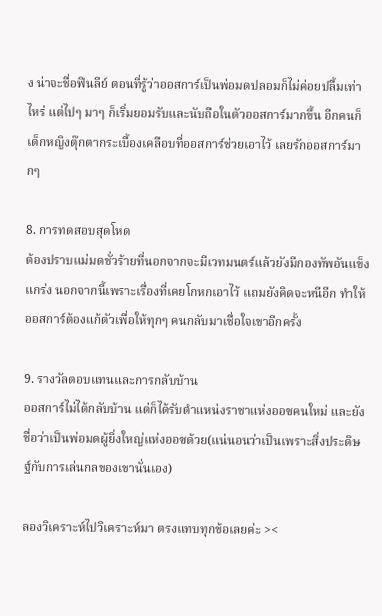ง น่าจะชื่อฟินลีย์ ตอนที่รู้ว่าออสการ์เป็นพ่อมดปลอมก็ไม่ค่อยปลื้มเท่าไหร่ แต่ไปๆ มาๆ ก็เริ่มยอมรับและนับถือในตัวออสการ์มากขึ้น อีกคนก็เด็กหญิงตุ๊กตากระเบื้องเคลือบที่ออสการ์ช่วยเอาไว้ เลยรักออสการ์มากๆ

8. การทดสอบสุดโหด
ต้องปราบแม่มดชั่วร้ายที่นอกจากจะมีเวทมนตร์แล้วยังมีกองทัพอันแข็งแกร่ง นอกจากนี้เพราะเรื่องที่เคยโกหกเอาไว้ แถมยังคิดจะหนีอีก ทำให้ออสการ์ต้องแก้ตัวเพื่อให้ทุกๆ คนกลับมาเชื่อใจเขาอีกครั้ง

9. รางวัลตอบแทนและการกลับบ้าน
ออสการ์ไม่ได้กลับบ้าน แต่ก็ได้รับตำแหน่งราชาแห่งออซคนใหม่ และยังชื่อว่าเป็นพ่อมดผู้ยิ่งใหญ่แห่งออซด้วย(แน่นอนว่าเป็นเพราะสิ่งประดิษฐ์กับการเล่นกลของเขานั่นเอง)

ลองวิเคราะห์ไปวิเคราะห์มา ตรงแทบทุกข้อเลยค่ะ ><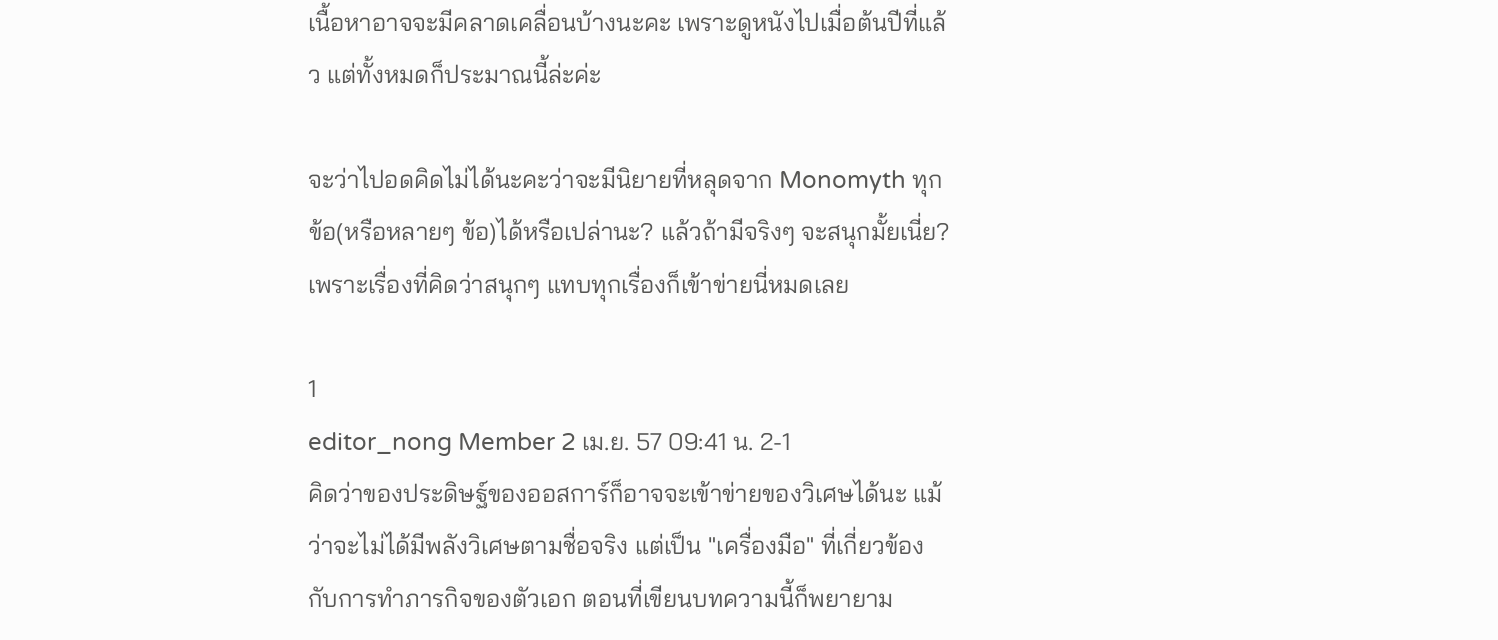เนื้อหาอาจจะมีคลาดเคลื่อนบ้างนะคะ เพราะดูหนังไปเมื่อต้นปีที่แล้ว แต่ทั้งหมดก็ประมาณนี้ล่ะค่ะ

จะว่าไปอดคิดไม่ได้นะคะว่าจะมีนิยายที่หลุดจาก Monomyth ทุกข้อ(หรือหลายๆ ข้อ)ได้หรือเปล่านะ? แล้วถ้ามีจริงๆ จะสนุกมั้ยเนี่ย? เพราะเรื่องที่คิดว่าสนุกๆ แทบทุกเรื่องก็เข้าข่ายนี่หมดเลย

1
editor_nong Member 2 เม.ย. 57 09:41 น. 2-1
คิดว่าของประดิษฐ์ของออสการ์ก็อาจจะเข้าข่ายของวิเศษได้นะ แม้ว่าจะไม่ได้มีพลังวิเศษตามชื่อจริง แต่เป็น "เครื่องมือ" ที่เกี่ยวข้องกับการทำภารกิจของตัวเอก ตอนที่เขียนบทความนี้ก็พยายาม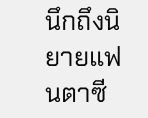นึกถึงนิยายแฟนตาซี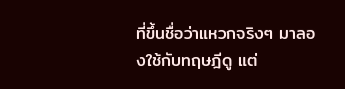ที่ขึ้นชื่อว่าแหวกจริงๆ มาลองใช้กับทฤษฎีดู แต่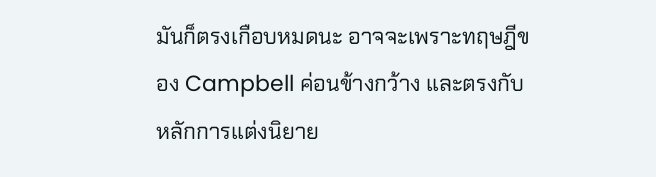มันก็ตรงเกือบหมดนะ อาจจะเพราะทฤษฎีของ Campbell ค่อนข้างกว้าง และตรงกับหลักการแต่งนิยาย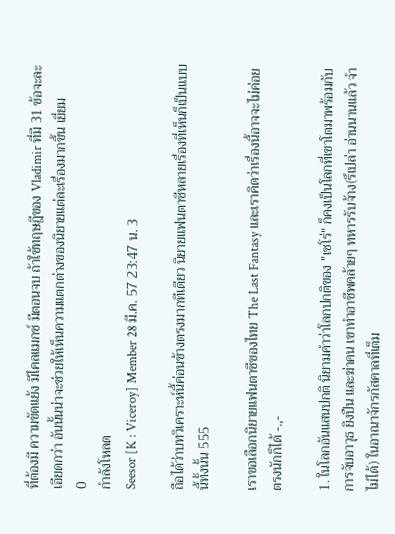ที่ต้องมี ความขัดแย้ง มีไคลแมกซ์ มีตอนจบ ถ้าใช้ทฤษฎีของ Vladimir ที่มี 31 ข้อจะละเอียดกว่า อันนั้นน่าจะช่วยให้เห็นความแตกต่างของนิยายแต่ละเรื่องมากขึ้น เยี่ยม
0
กำลังโหลด
Seesor [K : Viceroy] Member 28 มี.ค. 57 23:47 น. 3

ถือได้ว่าบทวิเคราะห์นี้ค่อนข้างตรงมากทีเดียว นิยายแฟนตาซีหลายเรื่องที่เห็นก็เป็นแบบนี้ทั้งนั้น 555

เราขอเลือกนิยายแฟนตาซีของไทย The Last Fantasy และเราคิดว่าเรื่องนี้อาจจะไม่ค่อยตรงนักก็ได้ -.,-

1. ในโลกอันแสนปกติ นิยามคำว่าโลกปกติของ "เซโร่" ก็คงเป็นโลกที่เขาโตมาพร้อมกับการจับอาวุธ ยิงปืน และฆ่าคน เขาทำอาชีพคล้ายๆ ทหารรับจ้าง(รึเปล่า อ่านนานแล้ว จำไม่ได้) ในอาณาจักรกัสคาลที่เต็ม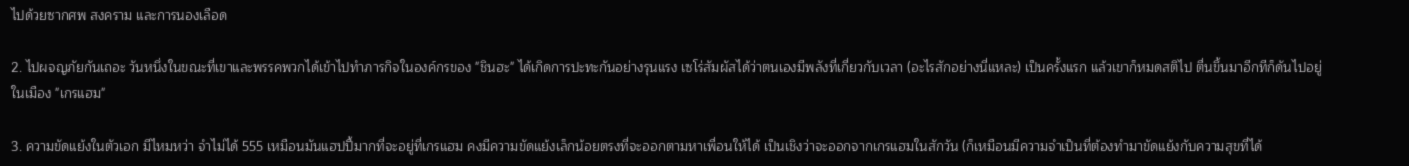ไปด้วยซากศพ สงคราม และการนองเลือด

2. ไปผจญภัยกันเถอะ วันหนึ่งในขณะที่เขาและพรรคพวกได้เข้าไปทำภารกิจในองค์กรของ "ชินฮะ" ได้เกิดการปะทะกันอย่างรุนแรง เซโร่สัมผัสได้ว่าตนเองมีพลังที่เกี่ยวกับเวลา (อะไรสักอย่างนี่แหละ) เป็นครั้งแรก แล้วเขาก็หมดสติไป ตื่นขึ้นมาอีกทีก็ดันไปอยู่ในเมือง "เกรแฮม"

3. ความขัดแย้งในตัวเอก มีไหมหว่า จำไม่ได้ 555 เหมือนมันแฮปปี้มากที่จะอยู่ที่เกรแฮม คงมีความขัดแย้งเล็กน้อยตรงที่จะออกตามหาเพื่อนให้ได้ เป็นเชิงว่าจะออกจากเกรแฮมในสักวัน (ก็เหมือนมีความจำเป็นที่ต้องทำมาขัดแย้งกับความสุขที่ได้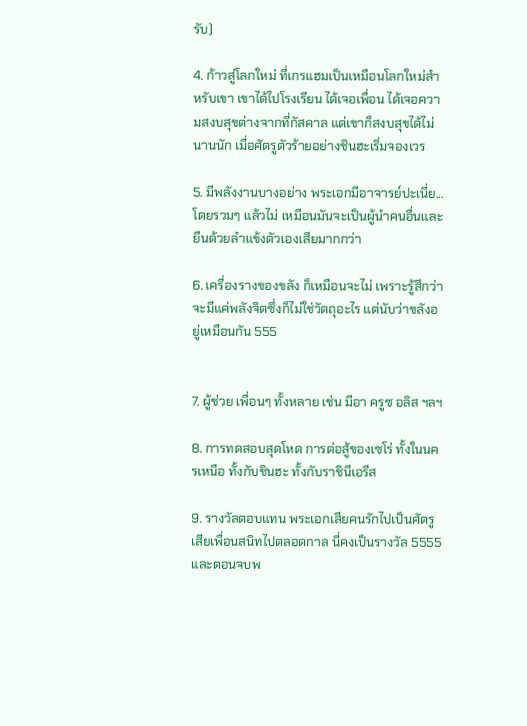รับ)

4. ก้าวสู่โลกใหม่ ที่เกรแฮมเป็นเหมือนโลกใหม่สำหรับเขา เขาได้ไปโรงเรียน ได้เจอเพื่อน ได้เจอความสงบสุขต่างจากที่กัสคาล แต่เขาก็สงบสุขได้ไม่นานนัก เมื่อศัตรูตัวร้ายอย่างชินฮะเริ่มจองเวร

5. มีพลังงานบางอย่าง พระเอกมีอาจารย์ปะเนี่ย... โดยรวมๆ แล้วไม่ เหมือนมันจะเป็นผู้นำคนอื่นและยืนด้วยลำแข้งตัวเองเสียมากกว่า

6. เครื่องรางของขลัง ก็เหมือนจะไม่ เพราะรู้สึกว่าจะมีแค่พลังจิตซึ่งก็ไม่ใช่วัตถุอะไร แต่นับว่าขลังอยู่เหมือนกัน 555


7. ผู้ช่วย เพื่อนๆ ทั้งหลาย เช่น มีอา ครูซ อลิส ฯลฯ

8. การทดสอบสุดโหด การต่อสู้ของเซโร่ ทั้งในนครเหนือ ทั้งกับชินฮะ ทั้งกับราชินีเอรีส

9. รางวัลตอบแทน พระเอกเสียคนรักไปเป็นศัตรู เสียเพื่อนสนิทไปตลอดกาล นี่คงเป็นรางวัล 5555 และตอนจบพ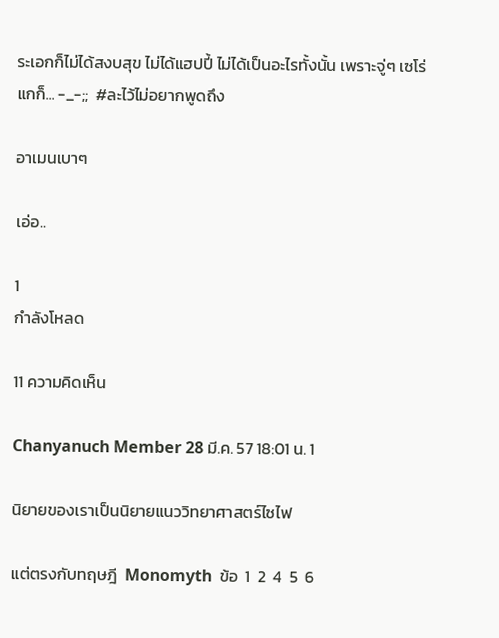ระเอกก็ไม่ได้สงบสุข ไม่ได้แฮปปี้ ไม่ได้เป็นอะไรทั้งนั้น เพราะจู่ๆ เซโร่แกก็... -_-;;  #ละไว้ไม่อยากพูดถึง

อาเมนเบาๆ

เอ่อ..

1
กำลังโหลด

11 ความคิดเห็น

Chanyanuch Member 28 มี.ค. 57 18:01 น. 1

นิยายของเราเป็นนิยายแนววิทยาศาสตร์ไซไฟ

แต่ตรงกับทฤษฎี  Monomyth  ข้อ  1  2  4  5  6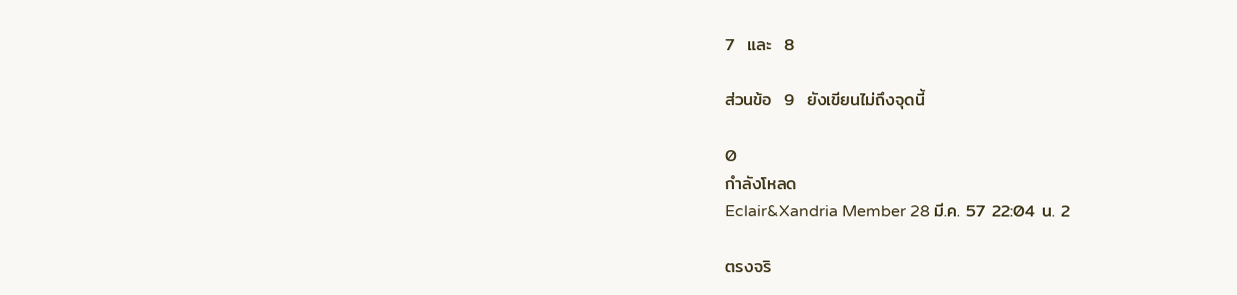7  และ  8

ส่วนข้อ  9  ยังเขียนไม่ถึงจุดนี้

0
กำลังโหลด
Eclair&Xandria Member 28 มี.ค. 57 22:04 น. 2

ตรงจริ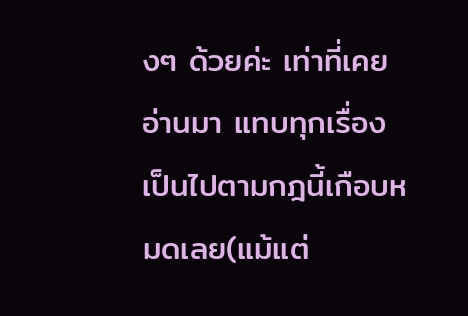งๆ ด้วยค่ะ เท่าที่เคยอ่านมา แทบทุกเรื่องเป็นไปตามกฎนี้เกือบหมดเลย(แม้แต่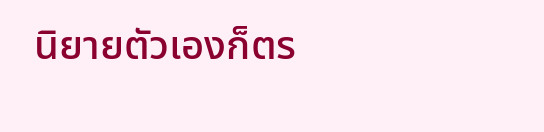นิยายตัวเองก็ตร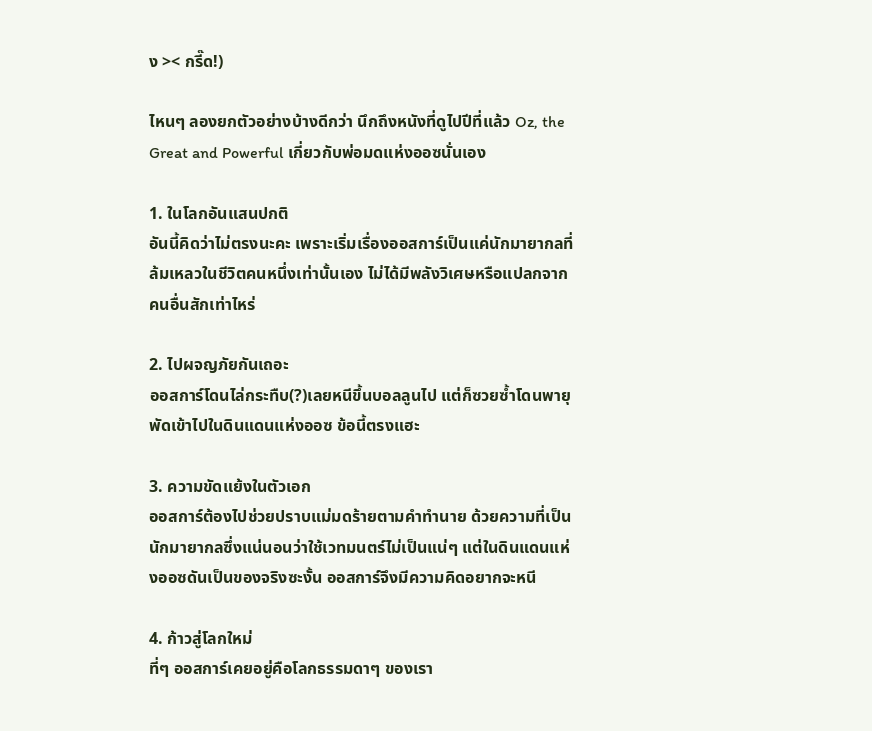ง >< กรี๊ด!)

ไหนๆ ลองยกตัวอย่างบ้างดีกว่า นึกถึงหนังที่ดูไปปีที่แล้ว Oz, the Great and Powerful เกี่ยวกับพ่อมดแห่งออซนั่นเอง

1. ในโลกอันแสนปกติ
อันนี้คิดว่าไม่ตรงนะคะ เพราะเริ่มเรื่องออสการ์เป็นแค่นักมายากลที่ล้มเหลวในชีวิตคนหนึ่งเท่านั้นเอง ไม่ได้มีพลังวิเศษหรือแปลกจากคนอื่นสักเท่าไหร่

2. ไปผจญภัยกันเถอะ
ออสการ์โดนไล่กระทืบ(?)เลยหนีขึ้นบอลลูนไป แต่ก็ซวยซ้ำโดนพายุพัดเข้าไปในดินแดนแห่งออซ ข้อนี้ตรงแฮะ

3. ความขัดแย้งในตัวเอก
ออสการ์ต้องไปช่วยปราบแม่มดร้ายตามคำทำนาย ด้วยความที่เป็นนักมายากลซึ่งแน่นอนว่าใช้เวทมนตร์ไม่เป็นแน่ๆ แต่ในดินแดนแห่งออซดันเป็นของจริงซะงั้น ออสการ์จึงมีความคิดอยากจะหนี

4. ก้าวสู่โลกใหม่
ที่ๆ ออสการ์เคยอยู่คือโลกธรรมดาๆ ของเรา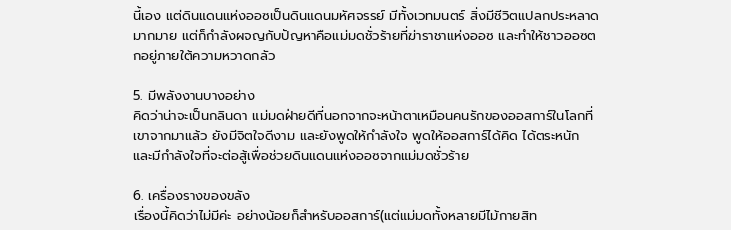นี้เอง แต่ดินแดนแห่งออซเป็นดินแดนมหัศจรรย์ มีทั้งเวทมนตร์ สิ่งมีชีวิตแปลกประหลาดมากมาย แต่ก็กำลังผจญกับปัญหาคือแม่มดชั่วร้ายที่ฆ่าราชาแห่งออซ และทำให้ชาวออซตกอยู่ภายใต้ความหวาดกลัว

5. มีพลังงานบางอย่าง
คิดว่าน่าจะเป็นกลินดา แม่มดฝ่ายดีที่นอกจากจะหน้าตาเหมือนคนรักของออสการ์ในโลกที่เขาจากมาแล้ว ยังมีจิตใจดีงาม และยังพูดให้กำลังใจ พูดให้ออสการ์ได้คิด ได้ตระหนัก และมีกำลังใจที่จะต่อสู้เพื่อช่วยดินแดนแห่งออซจากแม่มดชั่วร้าย

6. เครื่องรางของขลัง
เรื่องนี้คิดว่าไม่มีค่ะ อย่างน้อยก็สำหรับออสการ์(แต่แม่มดทั้งหลายมีไม้กายสิท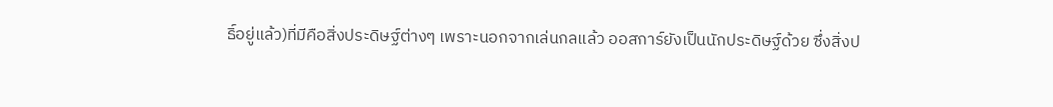ธิ์อยู่แล้ว)ที่มีคือสิ่งประดิษฐ์ต่างๆ เพราะนอกจากเล่นกลแล้ว ออสการ์ยังเป็นนักประดิษฐ์ด้วย ซึ่งสิ่งป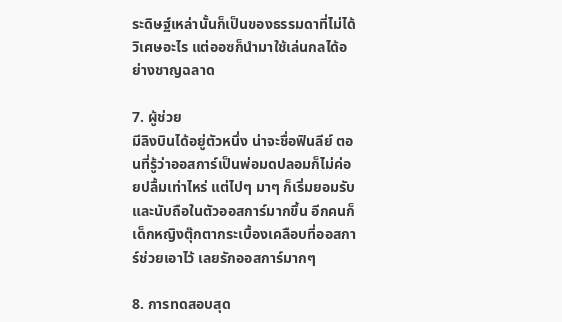ระดิษฐ์เหล่านั้นก็เป็นของธรรมดาที่ไม่ได้วิเศษอะไร แต่ออซก็นำมาใช้เล่นกลได้อย่างชาญฉลาด

7. ผู้ช่วย
มีลิงบินได้อยู่ตัวหนึ่ง น่าจะชื่อฟินลีย์ ตอนที่รู้ว่าออสการ์เป็นพ่อมดปลอมก็ไม่ค่อยปลื้มเท่าไหร่ แต่ไปๆ มาๆ ก็เริ่มยอมรับและนับถือในตัวออสการ์มากขึ้น อีกคนก็เด็กหญิงตุ๊กตากระเบื้องเคลือบที่ออสการ์ช่วยเอาไว้ เลยรักออสการ์มากๆ

8. การทดสอบสุด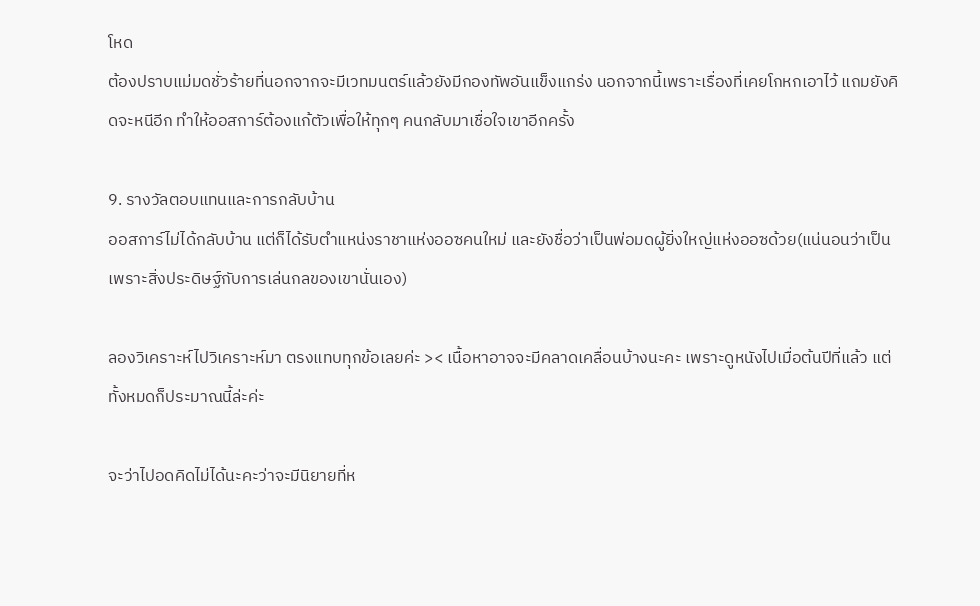โหด
ต้องปราบแม่มดชั่วร้ายที่นอกจากจะมีเวทมนตร์แล้วยังมีกองทัพอันแข็งแกร่ง นอกจากนี้เพราะเรื่องที่เคยโกหกเอาไว้ แถมยังคิดจะหนีอีก ทำให้ออสการ์ต้องแก้ตัวเพื่อให้ทุกๆ คนกลับมาเชื่อใจเขาอีกครั้ง

9. รางวัลตอบแทนและการกลับบ้าน
ออสการ์ไม่ได้กลับบ้าน แต่ก็ได้รับตำแหน่งราชาแห่งออซคนใหม่ และยังชื่อว่าเป็นพ่อมดผู้ยิ่งใหญ่แห่งออซด้วย(แน่นอนว่าเป็นเพราะสิ่งประดิษฐ์กับการเล่นกลของเขานั่นเอง)

ลองวิเคราะห์ไปวิเคราะห์มา ตรงแทบทุกข้อเลยค่ะ >< เนื้อหาอาจจะมีคลาดเคลื่อนบ้างนะคะ เพราะดูหนังไปเมื่อต้นปีที่แล้ว แต่ทั้งหมดก็ประมาณนี้ล่ะค่ะ

จะว่าไปอดคิดไม่ได้นะคะว่าจะมีนิยายที่ห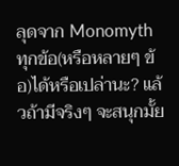ลุดจาก Monomyth ทุกข้อ(หรือหลายๆ ข้อ)ได้หรือเปล่านะ? แล้วถ้ามีจริงๆ จะสนุกมั้ย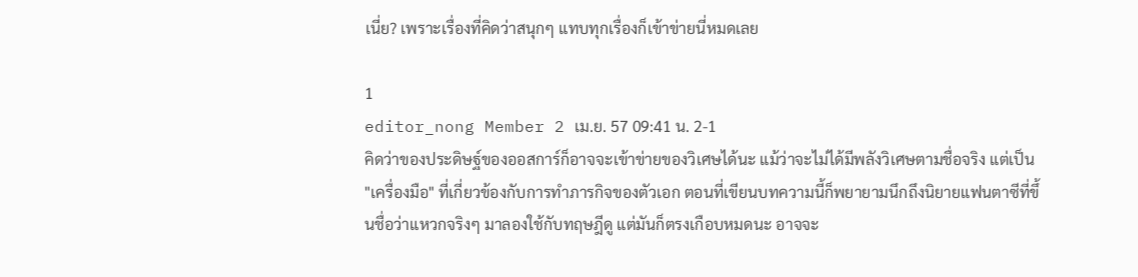เนี่ย? เพราะเรื่องที่คิดว่าสนุกๆ แทบทุกเรื่องก็เข้าข่ายนี่หมดเลย

1
editor_nong Member 2 เม.ย. 57 09:41 น. 2-1
คิดว่าของประดิษฐ์ของออสการ์ก็อาจจะเข้าข่ายของวิเศษได้นะ แม้ว่าจะไม่ได้มีพลังวิเศษตามชื่อจริง แต่เป็น "เครื่องมือ" ที่เกี่ยวข้องกับการทำภารกิจของตัวเอก ตอนที่เขียนบทความนี้ก็พยายามนึกถึงนิยายแฟนตาซีที่ขึ้นชื่อว่าแหวกจริงๆ มาลองใช้กับทฤษฎีดู แต่มันก็ตรงเกือบหมดนะ อาจจะ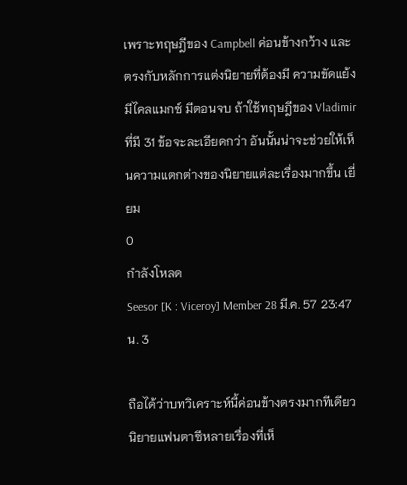เพราะทฤษฎีของ Campbell ค่อนข้างกว้าง และตรงกับหลักการแต่งนิยายที่ต้องมี ความขัดแย้ง มีไคลแมกซ์ มีตอนจบ ถ้าใช้ทฤษฎีของ Vladimir ที่มี 31 ข้อจะละเอียดกว่า อันนั้นน่าจะช่วยให้เห็นความแตกต่างของนิยายแต่ละเรื่องมากขึ้น เยี่ยม
0
กำลังโหลด
Seesor [K : Viceroy] Member 28 มี.ค. 57 23:47 น. 3

ถือได้ว่าบทวิเคราะห์นี้ค่อนข้างตรงมากทีเดียว นิยายแฟนตาซีหลายเรื่องที่เห็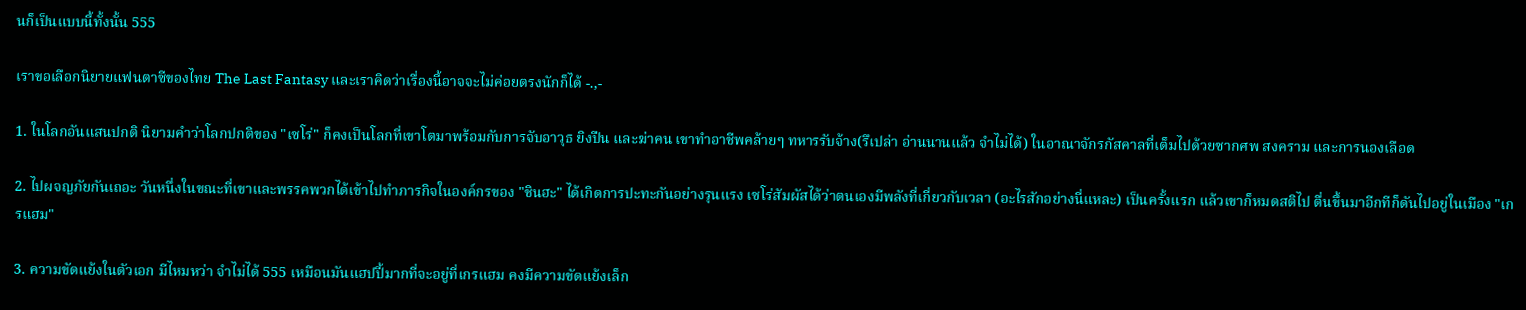นก็เป็นแบบนี้ทั้งนั้น 555

เราขอเลือกนิยายแฟนตาซีของไทย The Last Fantasy และเราคิดว่าเรื่องนี้อาจจะไม่ค่อยตรงนักก็ได้ -.,-

1. ในโลกอันแสนปกติ นิยามคำว่าโลกปกติของ "เซโร่" ก็คงเป็นโลกที่เขาโตมาพร้อมกับการจับอาวุธ ยิงปืน และฆ่าคน เขาทำอาชีพคล้ายๆ ทหารรับจ้าง(รึเปล่า อ่านนานแล้ว จำไม่ได้) ในอาณาจักรกัสคาลที่เต็มไปด้วยซากศพ สงคราม และการนองเลือด

2. ไปผจญภัยกันเถอะ วันหนึ่งในขณะที่เขาและพรรคพวกได้เข้าไปทำภารกิจในองค์กรของ "ชินฮะ" ได้เกิดการปะทะกันอย่างรุนแรง เซโร่สัมผัสได้ว่าตนเองมีพลังที่เกี่ยวกับเวลา (อะไรสักอย่างนี่แหละ) เป็นครั้งแรก แล้วเขาก็หมดสติไป ตื่นขึ้นมาอีกทีก็ดันไปอยู่ในเมือง "เกรแฮม"

3. ความขัดแย้งในตัวเอก มีไหมหว่า จำไม่ได้ 555 เหมือนมันแฮปปี้มากที่จะอยู่ที่เกรแฮม คงมีความขัดแย้งเล็ก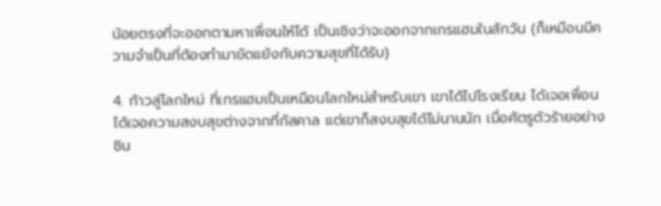น้อยตรงที่จะออกตามหาเพื่อนให้ได้ เป็นเชิงว่าจะออกจากเกรแฮมในสักวัน (ก็เหมือนมีความจำเป็นที่ต้องทำมาขัดแย้งกับความสุขที่ได้รับ)

4. ก้าวสู่โลกใหม่ ที่เกรแฮมเป็นเหมือนโลกใหม่สำหรับเขา เขาได้ไปโรงเรียน ได้เจอเพื่อน ได้เจอความสงบสุขต่างจากที่กัสคาล แต่เขาก็สงบสุขได้ไม่นานนัก เมื่อศัตรูตัวร้ายอย่างชิน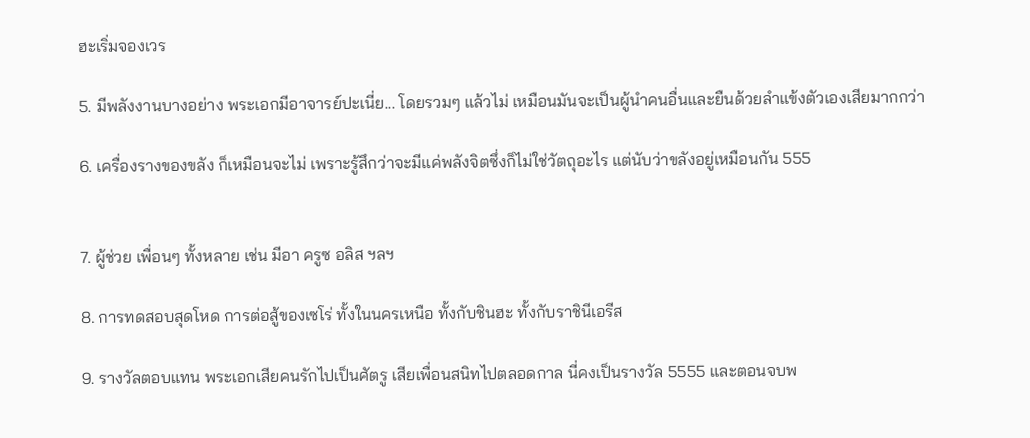ฮะเริ่มจองเวร

5. มีพลังงานบางอย่าง พระเอกมีอาจารย์ปะเนี่ย... โดยรวมๆ แล้วไม่ เหมือนมันจะเป็นผู้นำคนอื่นและยืนด้วยลำแข้งตัวเองเสียมากกว่า

6. เครื่องรางของขลัง ก็เหมือนจะไม่ เพราะรู้สึกว่าจะมีแค่พลังจิตซึ่งก็ไม่ใช่วัตถุอะไร แต่นับว่าขลังอยู่เหมือนกัน 555


7. ผู้ช่วย เพื่อนๆ ทั้งหลาย เช่น มีอา ครูซ อลิส ฯลฯ

8. การทดสอบสุดโหด การต่อสู้ของเซโร่ ทั้งในนครเหนือ ทั้งกับชินฮะ ทั้งกับราชินีเอรีส

9. รางวัลตอบแทน พระเอกเสียคนรักไปเป็นศัตรู เสียเพื่อนสนิทไปตลอดกาล นี่คงเป็นรางวัล 5555 และตอนจบพ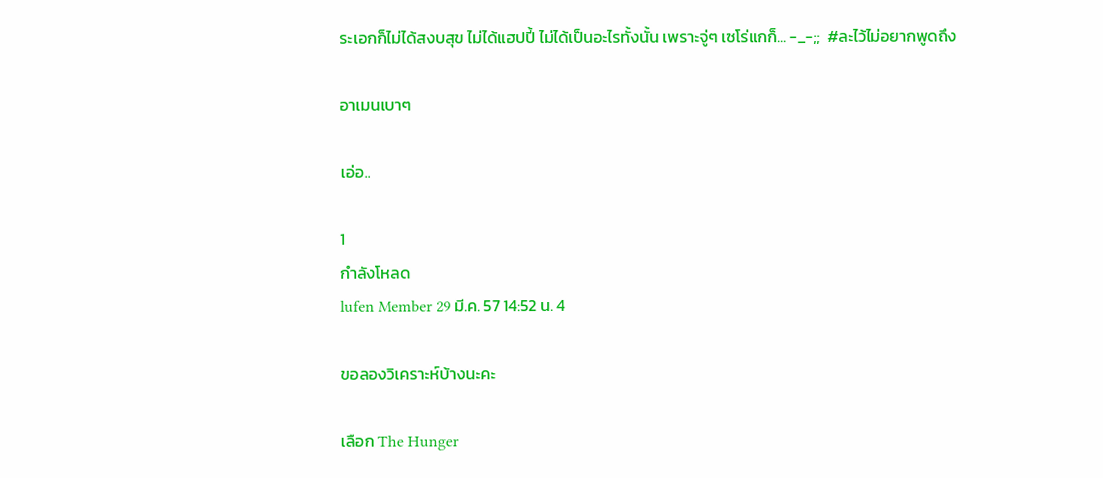ระเอกก็ไม่ได้สงบสุข ไม่ได้แฮปปี้ ไม่ได้เป็นอะไรทั้งนั้น เพราะจู่ๆ เซโร่แกก็... -_-;;  #ละไว้ไม่อยากพูดถึง

อาเมนเบาๆ

เอ่อ..

1
กำลังโหลด
lufen Member 29 มี.ค. 57 14:52 น. 4

ขอลองวิเคราะห์บ้างนะคะ

เลือก The Hunger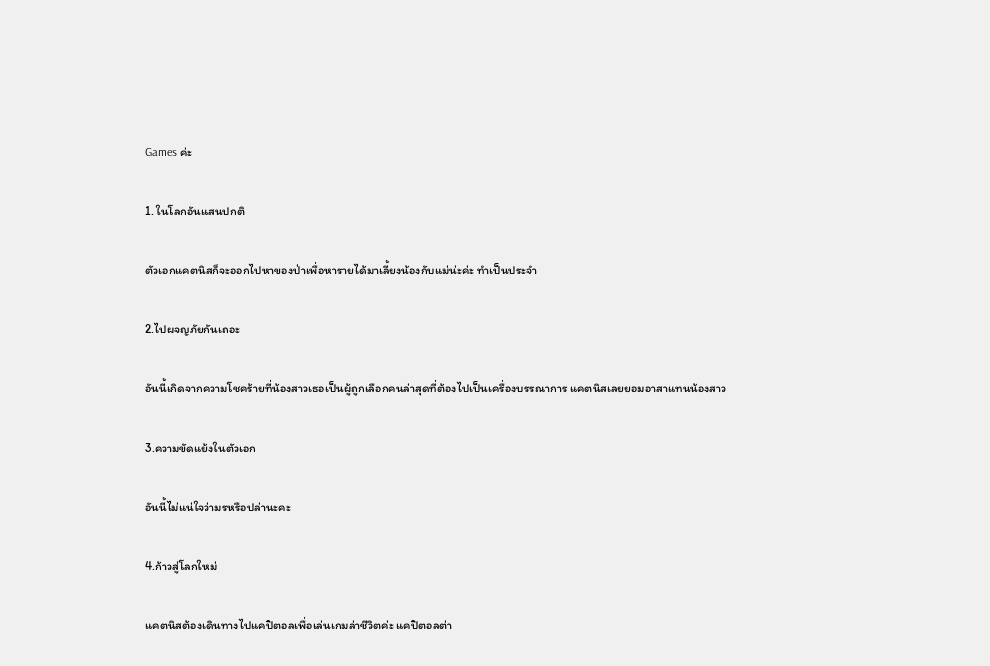Games ค่ะ

1. ในโลกอันแสนปกติ

ตัวเอกแคตนิสก็จะออกไปหาของป่าเพื่อหารายได้มาเลี้ยงน้องกับแม่น่ะค่ะ ทำเป็นประจำ

2.ไปผจญภัยกันเถอะ

อันนี้เกิดจากความโชคร้ายที่น้องสาวเธอเป็นผู้ถูกเลือกคนล่าสุดที่ต้องไปเป็นเครื่องบรรณาการ แคตนิสเลยยอมอาสาแทนน้องสาว

3.ความขัดแย้งในตัวเอก

อันนี้ไม่แน่ใจว่ามรหรือปล่านะคะ

4.ก้าวสู่โลกใหม่

แคตนิสต้องเดินทางไปแคปิตอลเพื่อเล่นเกมล่าชีวิตค่ะ แคปิตอลต่า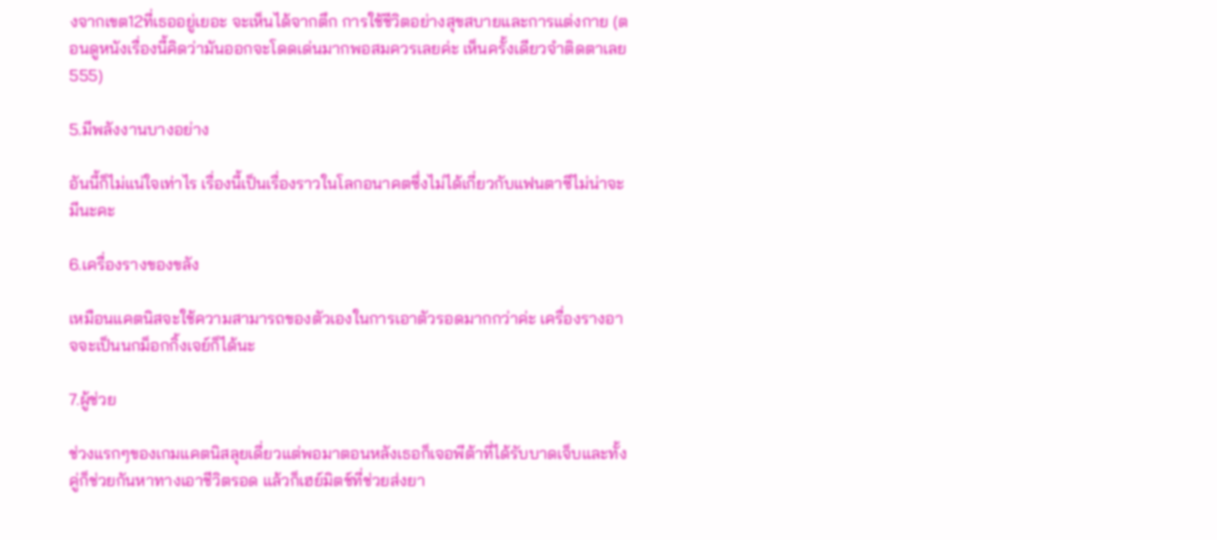งจากเขต12ที่เธออยู่เยอะ จะเห็นได้จากตึก การใช้ชีวิตอย่างสุขสบายและการแต่งกาย (ตอนดูหนังเรื่องนี้คิดว่ามันออกจะโดดเด่นมากพอสมควรเลยค่ะ เห็นครั้งเดียวจำติดตาเลย 555)

5.มีพลังงานบางอย่าง

อันนี้ก็ไม่แน่ใจเท่าไร เรื่องนี้เป็นเรื่องราวในโลกอนาคตซึ่งไม่ได้เกี่ยวกับแฟนตาซีไม่น่าจะมีนะคะ

6.เครื่องรางของขลัง

เหมือนแคตนิสจะใช้ความสามารถของตัวเองในการเอาตัวรอดมากกว่าค่ะ เครื่องรางอาจจะเป็นนกม็อกกิ้งเจย์ก็ได้นะ

7.ผู้ช่วย

ช่วงแรกๆของเกมแคตนิสลุยเดี่ยวแต่พอมาตอนหลังเธอก็เจอพีต้าที่ได้รับบาดเจ็บและทั้งคู่ก็ช่วยกันหาทางเอาชีวิตรอด แล้วก็เฮย์มิตช์ที่ช่วยส่งยา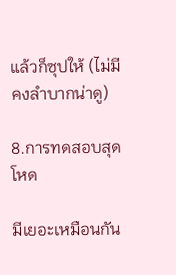แล้วก็ซุปให้ (ไม่มีคงลำบากน่าดู)

8.การทดสอบสุดโหด

มีเยอะเหมือนกัน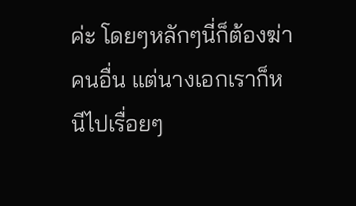ค่ะ โดยๆหลักๆนี่ก็ต้องฆ่าคนอื่น แต่นางเอกเราก็หนีไปเรื่อยๆ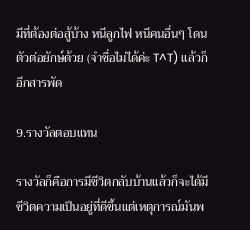มีที่ต้องต่อสู้บ้าง หนีลูกไฟ หนีคนอื่นๆ โดนตัวต่อยักษ์ด้วย (จำชื่อไม่ได้ค่ะ T^T) แล้วก็อีกสารพัด

9.รางวัลตอบแทน

รางวัลก็คือการมีชีวิตกลับบ้านแล้วก็จะได้มีชีวิตความเป็นอยู่ที่ดีขึ้นแต่เหตุการณ์มันพ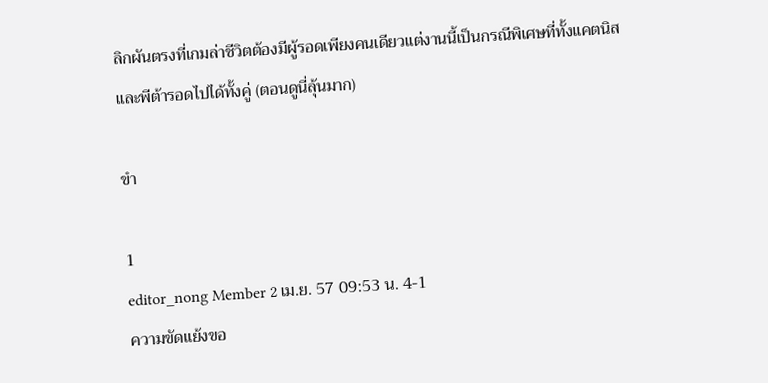ลิกผันตรงที่เกมล่าชีวิตต้องมีผู้รอดเพียงคนเดียวแต่งานนี้เป็นกรณีพิเศษที่ทั้งแคตนิสและพีต้ารอดไปได้ทั้งคู่ (ตอนดูนี่ลุ้นมาก)

ขำ

1
editor_nong Member 2 เม.ย. 57 09:53 น. 4-1
ความขัดแย้งขอ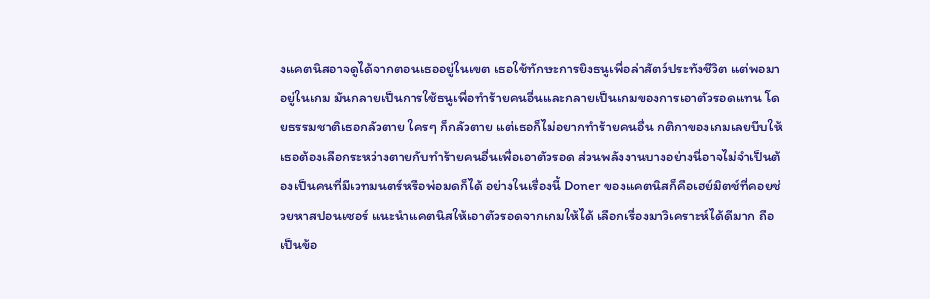งแคตนิสอาจดูได้จากตอนเธออยู่ในเขต เธอใช้ทักษะการยิงธนูเพื่อล่าสัตว์ประทังชีวิต แต่พอมาอยู่ในเกม มันกลายเป็นการใช้ธนูเพื่อทำร้ายคนอื่นและกลายเป็นเกมของการเอาตัวรอดแทน โดยธรรมชาติเธอกลัวตาย ใครๆ ก็กลัวตาย แต่เธอก็ไม่อยากทำร้ายคนอื่น กติกาของเกมเลยบีบให้เธอต้องเลือกระหว่างตายกับทำร้ายคนอื่นเพื่อเอาตัวรอด ส่วนพลังงานบางอย่างนี่อาจไม่จำเป็นต้องเป็นคนที่มีเวทมนตร์หรือพ่อมดก็ได้ อย่างในเรื่องนี้ Doner ของแคตนิสก็คือเฮย์มิตช์ที่คอยช่วยหาสปอนเซอร์ แนะนำแคตนิสให้เอาตัวรอดจากเกมให้ได้ เลือกเรื่องมาวิเคราะห์ได้ดีมาก ถือเป็นข้อ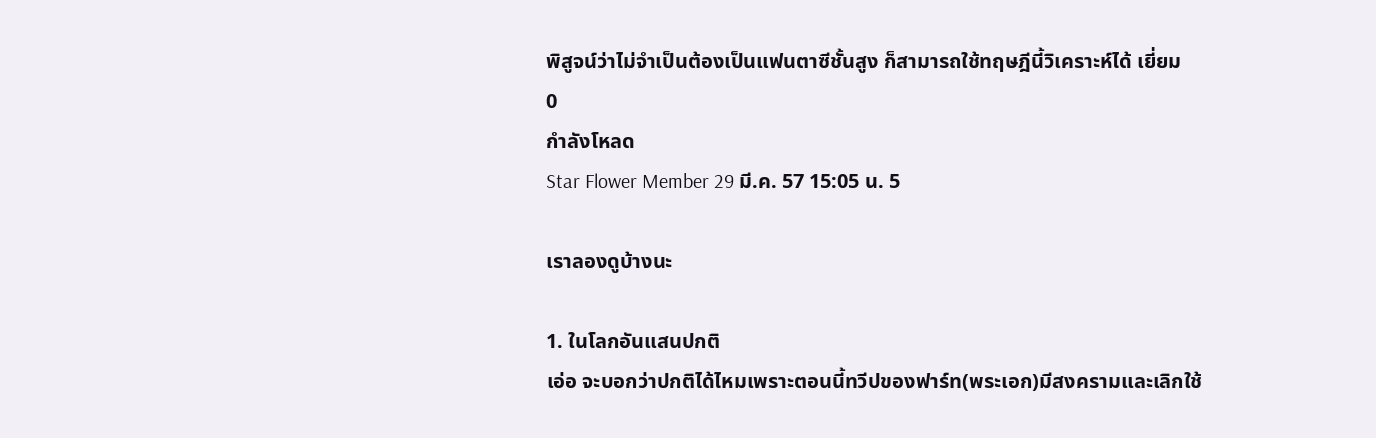พิสูจน์ว่าไม่จำเป็นต้องเป็นแฟนตาซีชั้นสูง ก็สามารถใช้ทฤษฎีนี้วิเคราะห์ได้ เยี่ยม
0
กำลังโหลด
Star Flower Member 29 มี.ค. 57 15:05 น. 5

เราลองดูบ้างนะ

1. ในโลกอันแสนปกติ
เอ่อ จะบอกว่าปกติได้ไหมเพราะตอนนี้ทวีปของฟาร์ท(พระเอก)มีสงครามและเลิกใช้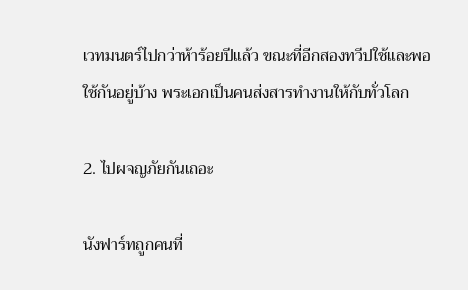เวทมนตร์ไปกว่าห้าร้อยปีแล้ว ขณะที่อีกสองทวีปใช้และพอใช้กันอยู่บ้าง พระเอกเป็นคนส่งสารทำงานให้กับทั่วโลก

2. ไปผจญภัยกันเถอะ

นังฟาร์ทถูกคนที่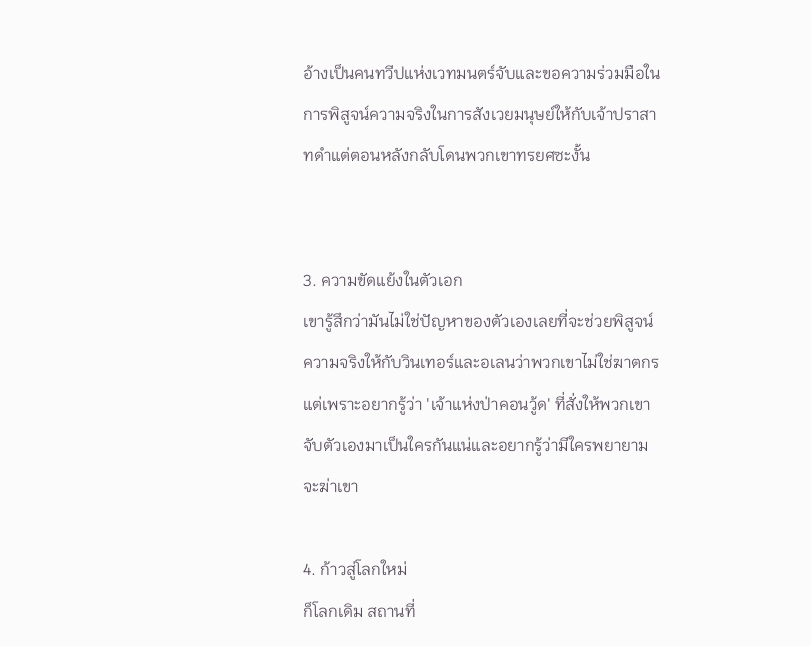อ้างเป็นคนทวีปแห่งเวทมนตร์จับและขอความร่วมมือในการพิสูจน์ความจริงในการสังเวยมนุษย์ให้กับเจ้าปราสาทดำแต่ตอนหลังกลับโดนพวกเขาทรยศซะงั้น


3. ความขัดแย้งในตัวเอก
เขารู้สึกว่ามันไม่ใช่ปัญหาของตัวเองเลยที่จะช่วยพิสูจน์ความจริงให้กับวินเทอร์และอเลนว่าพวกเขาไม่ใช่ฆาตกร แต่เพราะอยากรู้ว่า 'เจ้าแห่งป่าคอนวู้ด' ที่สั่งให้พวกเขาจับตัวเองมาเป็นใครกันแน่และอยากรู้ว่ามีใครพยายามจะฆ่าเขา

4. ก้าวสู่โลกใหม่
ก็โลกเดิม สถานที่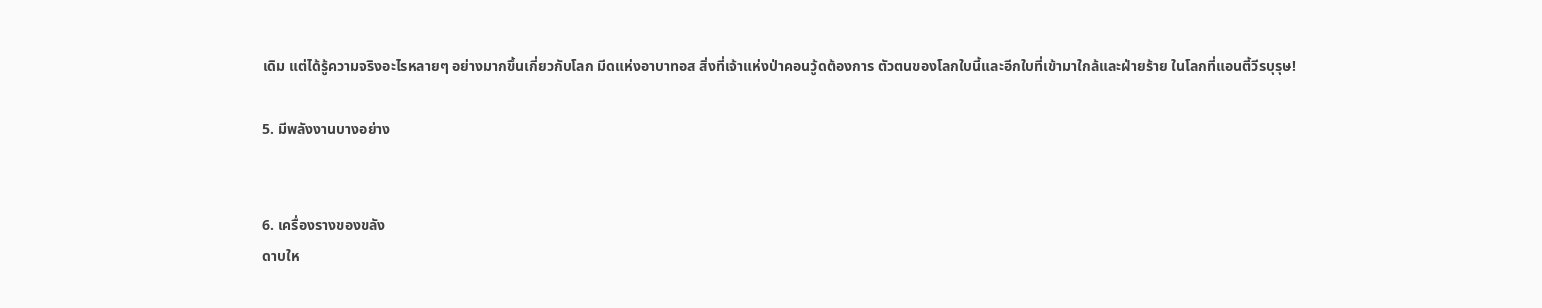เดิม แต่ได้รู้ความจริงอะไรหลายๆ อย่างมากขึ้นเกี่ยวกับโลก มีดแห่งอาบาทอส สิ่งที่เจ้าแห่งป่าคอนวู้ดต้องการ ตัวตนของโลกใบนี้และอีกใบที่เข้ามาใกล้และฝ่ายร้าย ในโลกที่แอนตี้วีรบุรุษ!

5. มีพลังงานบางอย่าง


6. เครื่องรางของขลัง
ดาบให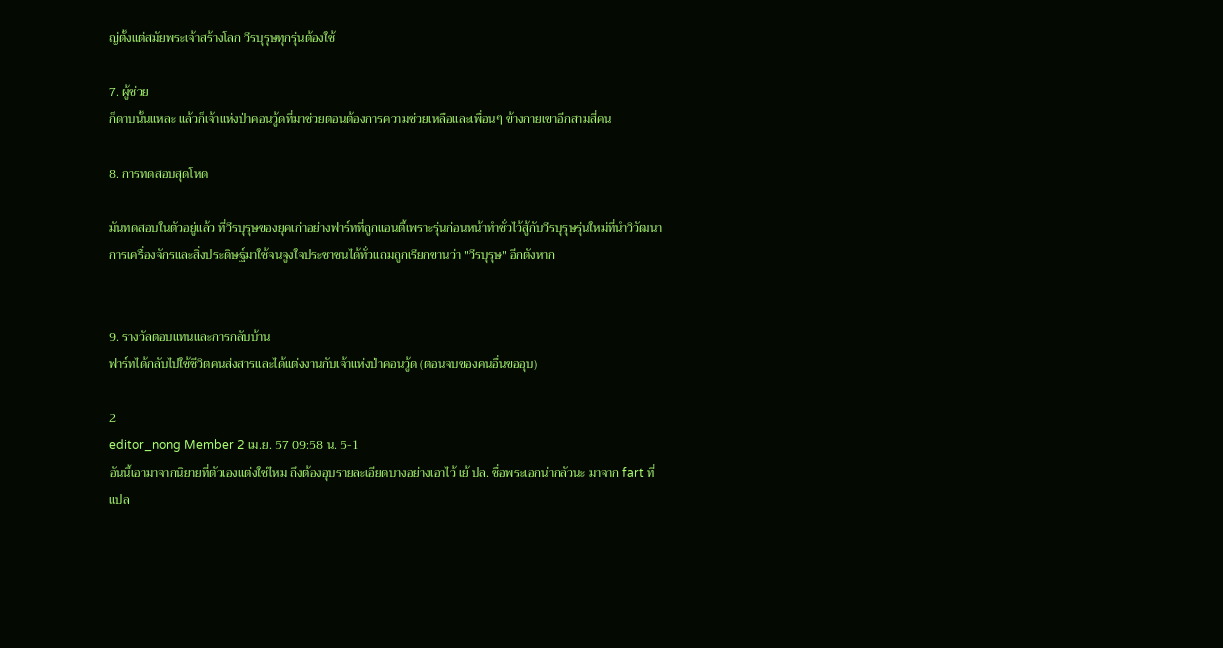ญ่ตั้งแต่สมัยพระเจ้าสร้างโลก วีรบุรุษทุกรุ่นต้องใช้

7. ผู้ช่วย
ก็ดาบนั้นแหละ แล้วก็เจ้าแห่งป่าคอนวู้ดที่มาช่วยตอนต้องการความช่วยเหลือและเพื่อนๆ ข้างกายเขาอีกสามสี่คน

8. การทดสอบสุดโหด

มันทดสอบในตัวอยู่แล้ว ที่วีรบุรุษของยุคเก่าอย่างฟาร์ทที่ถูกแอนตี้เพราะรุ่นก่อนหน้าทำชั่วไว้สู้กับวีรบุรุษรุ่นใหม่ที่นำวิวัฒนาการเครื่องจักรและสิ่งประดิษฐ์มาใช้จนจูงใจประชาชนได้ทั่วแถมถูกเรียกขานว่า "วีรบุรุษ" อีกตังหาก


9. รางวัลตอบแทนและการกลับบ้าน
ฟาร์ทได้กลับไปใช้ชีวิตคนส่งสารและได้แต่งงานกับเจ้าแห่งป่าคอนวู้ด (ตอนจบของคนอื่นขออุบ)

2
editor_nong Member 2 เม.ย. 57 09:58 น. 5-1
อันนี้เอามาจากนิยายที่ตัวเองแต่งใช่ไหม ถึงต้องอุบรายละเอียดบางอย่างเอาไว้ เย้ ปล. ชื่อพระเอกน่ากลัวนะ มาจาก fart ที่แปล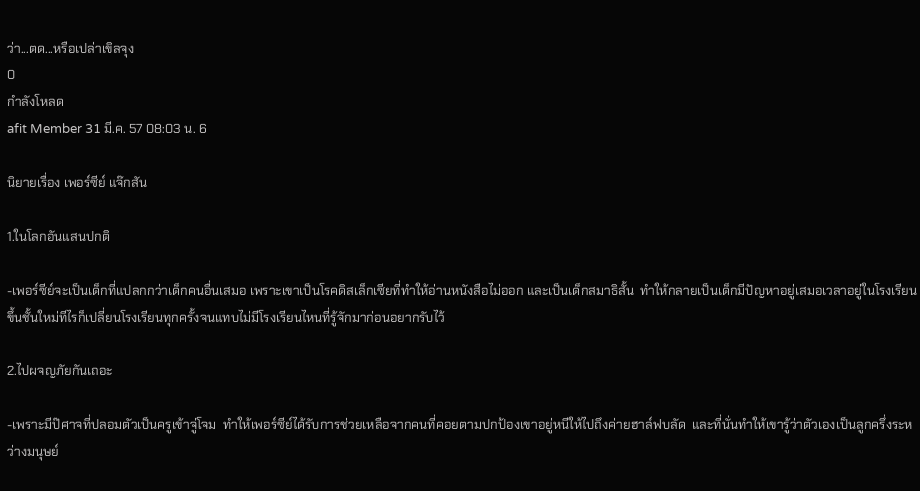ว่า...ตด...หรือเปล่าเขิลจุง
0
กำลังโหลด
afit Member 31 มี.ค. 57 08:03 น. 6

นิยายเรื่อง เพอร์ซีย์ แจ๊กสัน

1.ในโลกอันแสนปกติ

-เพอร์ซีย์จะเป็นเด็กที่แปลกกว่าเด็กคนอื่นเสมอ เพราะเขาเป็นโรคดิสเล็กเซียที่ทำให้อ่านหนังสือไม่ออก และเป็นเด็กสมาธิสั้น  ทำให้กลายเป็นเด็กมีปัญหาอยู่เสมอเวลาอยู่ในโรงเรียน  ขึ้นชั้นใหม่ทีไรก็เปลี่ยนโรงเรียนทุกครั้งจนแทบไม่มีโรงเรียนไหนที่รู้จักมาก่อนอยากรับไว้

2.ไปผจญภัยกันเถอะ

-เพราะมีป๊ศาจที่ปลอมตัวเป็นครูเข้าจู่โจม  ทำให้เพอร์ซีย์ได้รับการช่วยเหลือจากคนที่คอยตามปกป้องเขาอยู่หนีให้ไปถึงค่ายฮาล์ฟบลัด  และที่นั่นทำให้เขารู้ว่าตัวเองเป็นลูกครึ่งระหว่างมนุษย์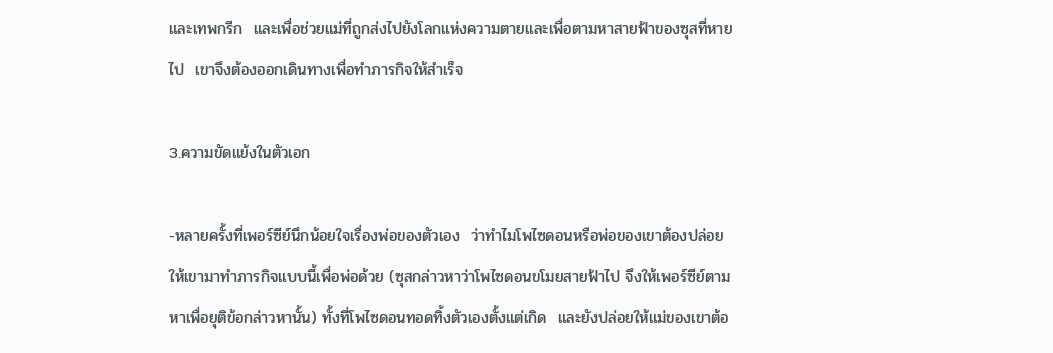และเทพกรีก  และเพื่อช่วยแม่ที่ถูกส่งไปยังโลกแห่งความตายและเพื่อตามหาสายฟ้าของซุสที่หายไป  เขาจึงต้องออกเดินทางเพื่อทำภารกิจให้สำเร็จ

3.ความขัดแย้งในตัวเอก

-หลายครั้งที่เพอร์ซีย์นึกน้อยใจเรื่องพ่อของตัวเอง  ว่าทำไมโพไซดอนหรือพ่อของเขาต้องปล่อยให้เขามาทำภารกิจแบบนี้เพื่อพ่อด้วย (ซุสกล่าวหาว่าโพไซดอนขโมยสายฟ้าไป จึงให้เพอร์ซีย์ตามหาเพื่อยุติข้อกล่าวหานั้น) ทั้งที่โพไซดอนทอดทิ้งตัวเองตั้งแต่เกิด  และยังปล่อยให้แม่ของเขาต้อ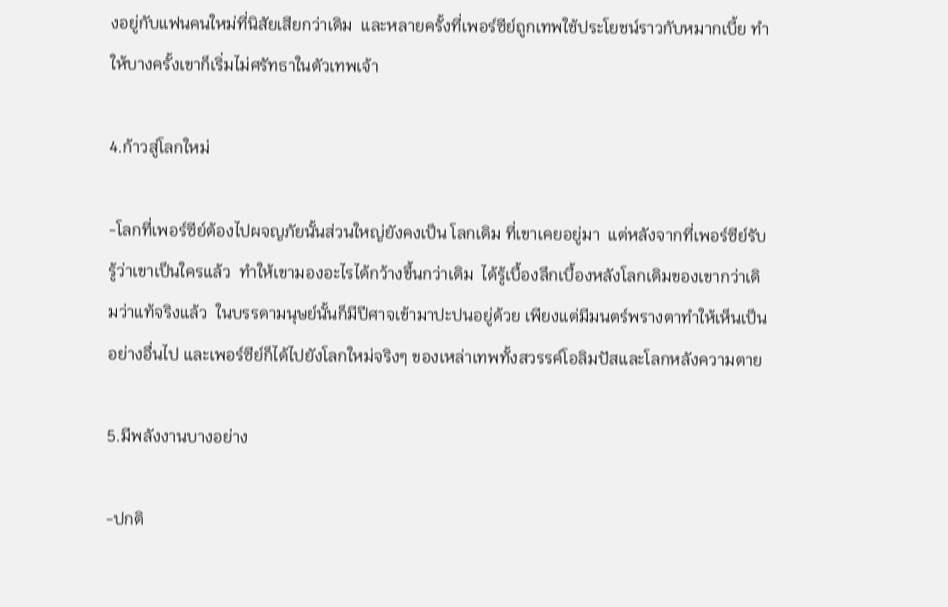งอยู่กับแฟนคนใหม่ที่นิสัยเสียกว่าเดิม  และหลายครั้งที่เพอร์ซีย์ถูกเทพใช้ประโยชน์ราวกับหมากเบี้ย ทำให้บางครั้งเขาก็เริ่มไม่ศรัทธาในตัวเทพเจ้า

4.ก้าวสู่โลกใหม่

-โลกที่เพอร์ซีย์ต้องไปผจญภัยนั้นส่วนใหญ่ยังคงเป็น โลกเดิม ที่เขาเคยอยู่มา  แต่หลังจากที่เพอร์ซีย์รับรู้ว่าเขาเป็นใครแล้ว  ทำให้เขามองอะไรได้กว้างขึ้นกว่าเดิม  ได้รู้เบื้องลึกเบื้องหลังโลกเดิมของเขากว่าเดิมว่าแท้จริงแล้ว  ในบรรดามนุษย์นั้นก็มีปีศาจเข้ามาปะปนอยู่ด้วย เพียงแต่มีมนตร์พรางตาทำให้เห็นเป็นอย่างอื่นไป และเพอร์ซีย์ก็ได้ไปยังโลกใหม่จริงๆ ของเหล่าเทพทั้งสวรรค์โอลิมปัสและโลกหลังความตาย

5.มีพลังงานบางอย่าง

-ปกติ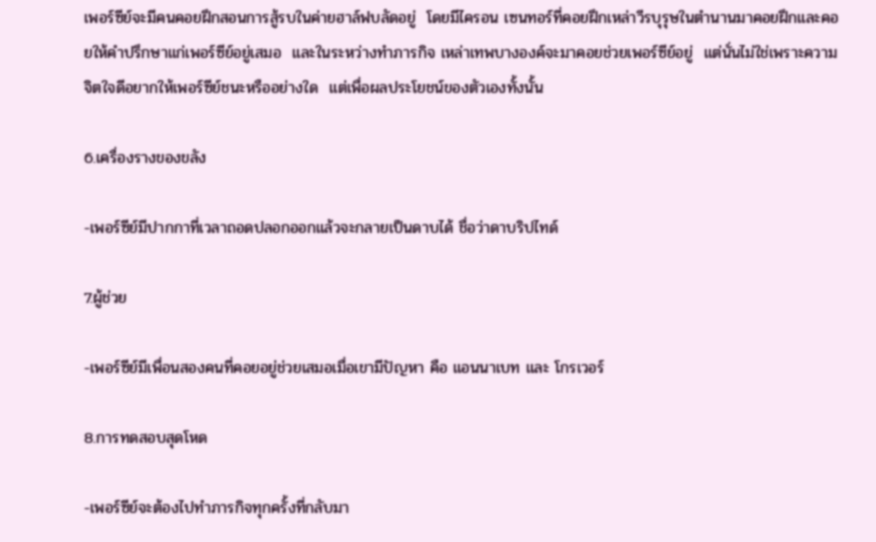เพอร์ซีย์จะมีคนคอยฝึกสอนการสู้รบในค่ายฮาล์ฟบลัดอยู่  โดยมีไครอน เซนทอร์ที่คอยฝึกเหล่าวีรบุรุษในตำนานมาคอยฝึกและคอยให้คำปรึกษาแก่เพอร์ซีย์อยู่เสมอ  และในระหว่างทำภารกิจ เหล่าเทพบางองค์จะมาคอยช่วยเพอร์ซีย์อยู่  แต่นั่นไม่ใช่เพราะความจิตใจดีอยากให้เพอร์ซีย์ชนะหรืออย่างใด  แต่เพื่อผลประโยชน์ของตัวเองทั้งนั้น

6.เครื่องรางของขลัง

-เพอร์ซีย์มีปากกาที่เวลาถอดปลอกออกแล้วจะกลายเป็นดาบได้ ชื่อว่าดาบริปไทด์

7.ผู้ช่วย

-เพอร์ซีย์มีเพื่อนสองคนที่คอยอยู่ช่วยเสมอเมื่อเขามีปัญหา คือ แอนนาเบท และ โกรเวอร์

8.การทดสอบสุดโหด

-เพอร์ซีย์จะต้องไปทำภารกิจทุกครั้งที่กลับมา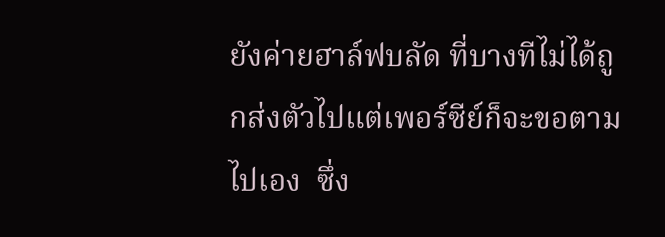ยังค่ายฮาล์ฟบลัด ที่บางทีไม่ได้ถูกส่งตัวไปแต่เพอร์ซีย์ก็จะขอตามไปเอง  ซึ่ง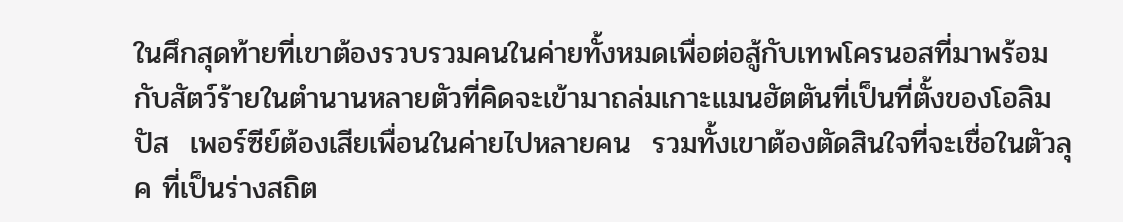ในศึกสุดท้ายที่เขาต้องรวบรวมคนในค่ายทั้งหมดเพื่อต่อสู้กับเทพโครนอสที่มาพร้อมกับสัตว์ร้ายในตำนานหลายตัวที่คิดจะเข้ามาถล่มเกาะแมนฮัตตันที่เป็นที่ตั้งของโอลิมปัส  เพอร์ซีย์ต้องเสียเพื่อนในค่ายไปหลายคน  รวมทั้งเขาต้องตัดสินใจที่จะเชื่อในตัวลุค ที่เป็นร่างสถิต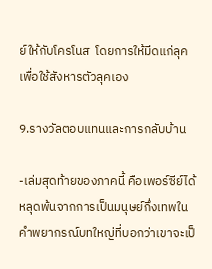ย์ให้กับโครโนส  โดยการให้มีดแก่ลุคเพื่อใช้สังหารตัวลุคเอง

9.รางวัลตอบแทนและการกลับบ้าน

-เล่มสุดท้ายของภาคนี้ คือเพอร์ซีย์ได้หลุดพ้นจากการเป็นมนุษย์กึ่งเทพในคำพยากรณ์บทใหญ่ที่บอกว่าเขาจะเป็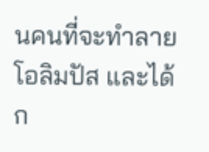นคนที่จะทำลายโอลิมปัส และได้ก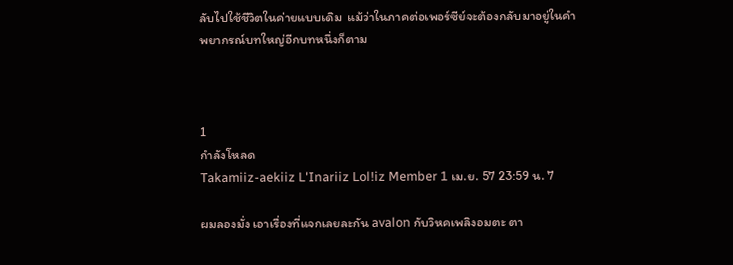ลับไปใช้ชีวิตในค่ายแบบเดิม  แม้ว่าในภาคต่อเพอร์ซีย์จะต้องกลับมาอยู่ในคำพยากรณ์บทใหญ่อีกบทหนึ่งก็ตาม



1
กำลังโหลด
Takamiiz-aekiiz L'Inariiz Lol!iz Member 1 เม.ย. 57 23:59 น. 7

ผมลองมั่ง เอาเรื่องที่แจกเลยละกัน avalon กับวิหคเพลิงอมตะ ตา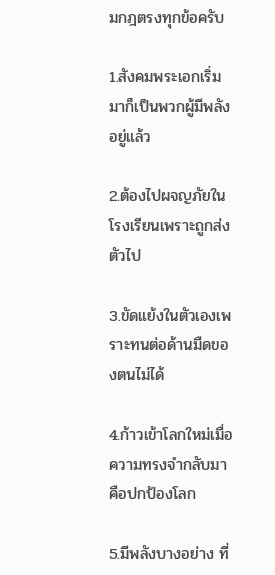มกฎตรงทุกข้อครับ

1.สังคมพระเอกเริ่มมาก็เป็นพวกผู้มีพลังอยู่แล้ว

2.ต้องไปผจญภัยในโรงเรียนเพราะถูกส่งตัวไป

3.ขัดแย้งในตัวเองเพราะทนต่อด้านมืดของตนไม่ได้

4.ก้าวเข้าโลกใหม่เมื่อความทรงจำกลับมาคือปกป้องโลก

5.มีพลังบางอย่าง ที่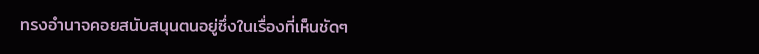ทรงอำนาจคอยสนับสนุนตนอยู่ซึ่งในเรื่องที่เห็นชัดๆ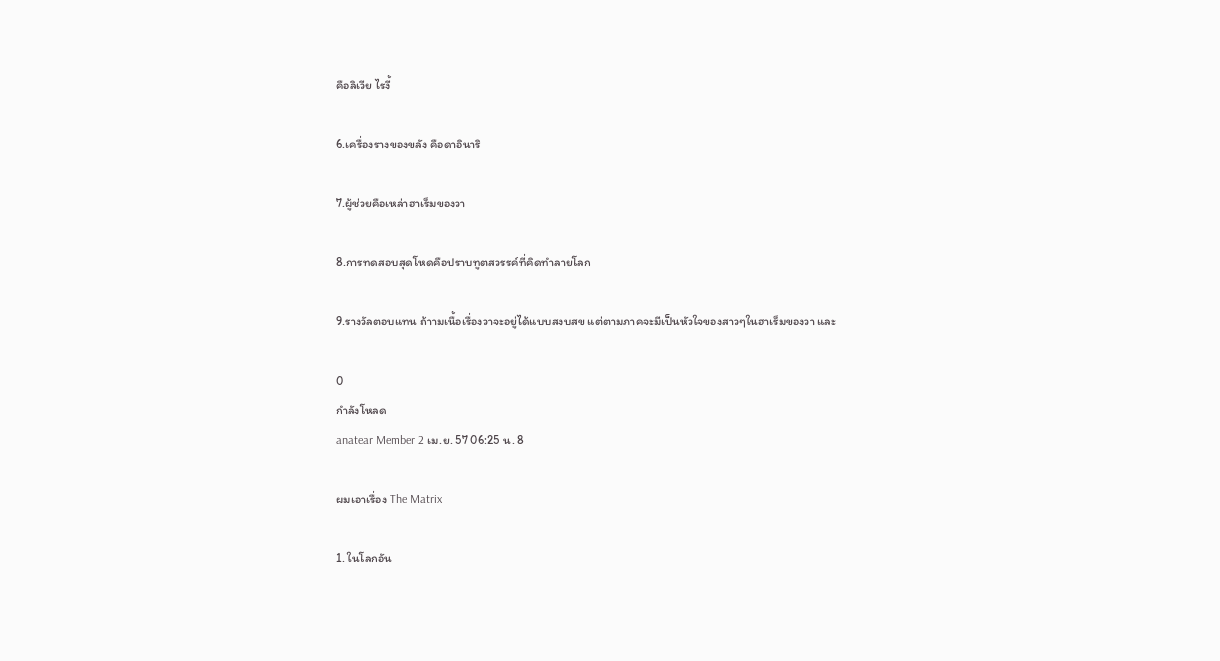คือลิเวีย ไรงี้

6.เครื่องรางของขลัง คือดาอินาริ

7.ผู้ช่วยคือเหล่าฮาเร็มของวา

8.การทดสอบสุดโหดคือปราบทูตสวรรค์ที่คิดทำลายโลก

9.รางวัลตอบแทน ถ้าามเนื้อเรื่องวาจะอยู่ได้แบบสงบสข แต่ตามภาคจะมีเป็นหัวใจของสาวๆในฮาเร็มของวา และ

0
กำลังโหลด
anatear Member 2 เม.ย. 57 06:25 น. 8

ผมเอาเรื่อง The Matrix

1. ในโลกอัน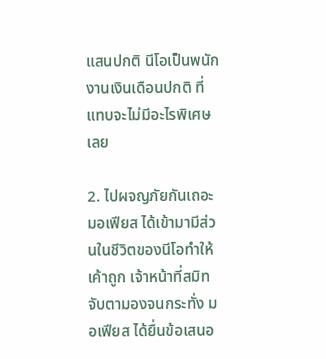แสนปกติ นีโอเป็นพนักงานเงินเดือนปกติ ที่แทบจะไม่มีอะไรพิเศษเลย

2. ไปผจญภัยกันเถอะ มอเฟียส ได้เข้ามามีส่วนในชีวิตของนีโอทำให้เค้าถูก เจ้าหน้าที่สมิทจับตามองจนกระทั่ง มอเฟียส ได้ยื่นข้อเสนอ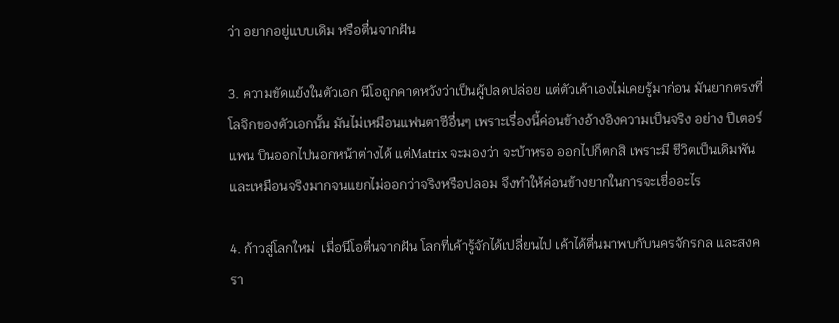ว่า อยากอยู่แบบเดิม หรือตื่นจากฝัน

3. ความขัดแย้งในตัวเอก นีโอถูกคาดหวังว่าเป็นผู้ปลดปล่อย แต่ตัวเค้าเองไม่เคยรู้มาก่อน มันยากตรงที่ โลจิกของตัวเอกนั้น มันไม่เหมือนแฟนตาซีอื่นๆ เพราะเรื่องนี้ค่อนข้างอ้างอิงความเป็นจริง อย่าง ปีเตอร์แพน บินออกไปนอกหน้าต่างได้ แต่Matrix จะมองว่า จะบ้าหรอ ออกไปก็ตกสิ เพราะมี ชีวิตเป็นเดิมพัน และเหมือนจริงมากจนแยกไม่ออกว่าจริงหรือปลอม จึงทำให้ค่อนข้างยากในการจะเชื่ออะไร

4. ก้าวสู่โลกใหม่  เมื่อนีโอตื่นจากฝัน โลกที่เค้ารู้จักได้เปลี่ยนไป เค้าได้ตื่นมาพบกับนครจักรกล และสงครา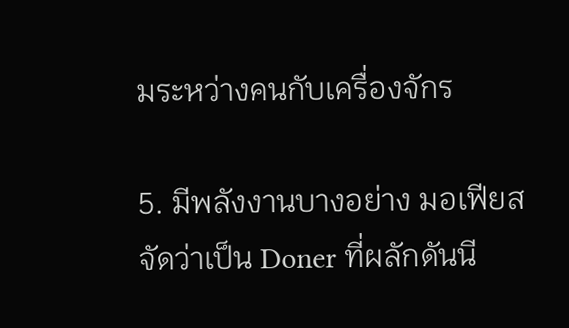มระหว่างคนกับเครื่องจักร

5. มีพลังงานบางอย่าง มอเฟียส จัดว่าเป็น Doner ที่ผลักดันนี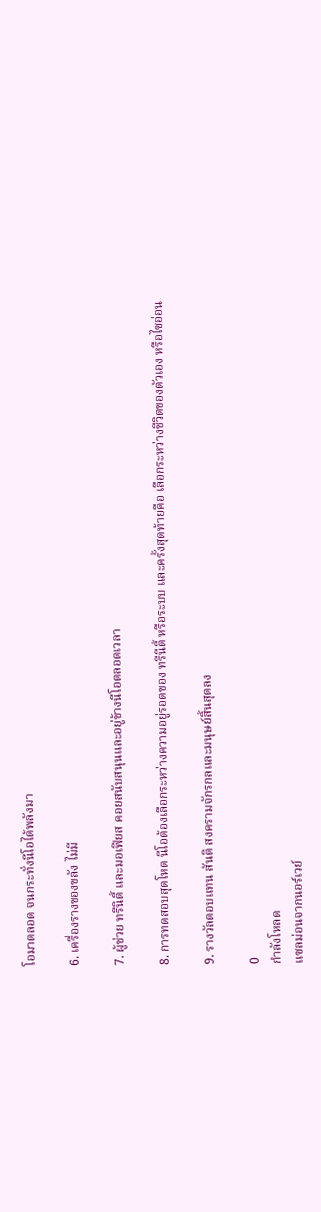โอมาตลอด จนกระทั่งนีโอได้พลังมา

6. เครื่องรางของขลัง ไม่มี

7. ผู้ช่วย ทรีนิตี้ และมอเฟียส คอยสนับสนุนและอยู่ข้างนีโอตลอดเวลา

8. การทดสอบสุดโหด นีโอต้องเลือกระหว่างความอยู่รอดของ ทรีนีตี้ หรือระบบ และครั้งสุดท้ายคือ เลือกระหว่างชีวิตของตัวเอง หรือไซอ่อน

9. รางวัลตอบแทน สันติ สงครามจักรกลและมนุษย์สิ้นสุดลง

0
กำลังโหลด
แซลม่อนจากนอร์เวย์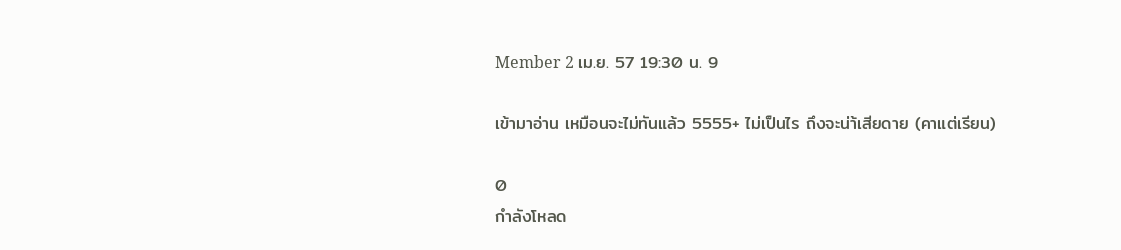Member 2 เม.ย. 57 19:30 น. 9

เข้ามาอ่าน เหมือนจะไม่ทันแล้ว 5555+ ไม่เป็นไร ถึงจะน่า้เสียดาย (คาแต่เรียน)

0
กำลังโหลด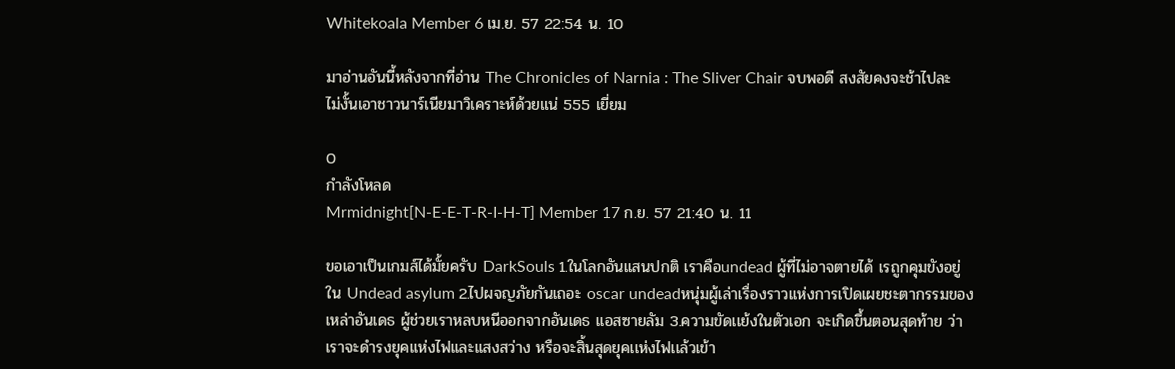Whitekoala Member 6 เม.ย. 57 22:54 น. 10

มาอ่านอันนี้หลังจากที่อ่าน The Chronicles of Narnia : The Sliver Chair จบพอดี สงสัยคงจะช้าไปละ ไม่งั้นเอาชาวนาร์เนียมาวิเคราะห์ด้วยแน่ 555 เยี่ยม

0
กำลังโหลด
Mrmidnight[N-E-E-T-R-I-H-T] Member 17 ก.ย. 57 21:40 น. 11

ขอเอาเป็นเกมส์ได้มั้ยครับ DarkSouls 1.ในโลกอันเเสนปกติ เราคือundead ผู้ที่ไม่อาจตายได้ เรถูกคุมขังอยู่ใน Undead asylum 2.ไปผจญภัยกันเถอะ oscar undeadหนุ่มผู้เล่าเรื่องราวเเห่งการเปิดเผยชะตากรรมของเหล่าอันเดธ ผู้ช่วยเราหลบหนีออกจากอันเดธ เเอสซายลัม 3.ความขัดเเย้งในตัวเอก จะเกิดขึ้นตอนสุดท้าย ว่าเราจะดำรงยุคเเห่งไฟเเละเเสงสว่าง หรือจะสิ้นสุดยุคเเห่งไฟเเล้วเข้า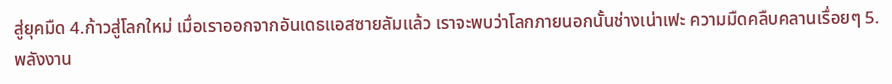สู่ยุคมืด 4.ก้าวสู่โลกใหม่ เมื่อเราออกจากอันเดธเเอสซายลัมเเล้ว เราจะพบว่าโลกภายนอกนั้นช่างเน่าเฟะ ความมืดคลืบคลานเรื่อยๆ 5.พลังงาน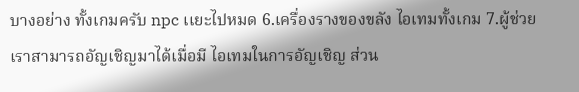บางอย่าง ทั้งเกมครับ npc เเยะไปหมด 6.เครื่องรางของขลัง ไอเทมทั้งเกม 7.ผู้ช่วย เราสามารถอัญเชิญมาได้เมื่อมี ไอเทมในการอัญเชิญ ส่วน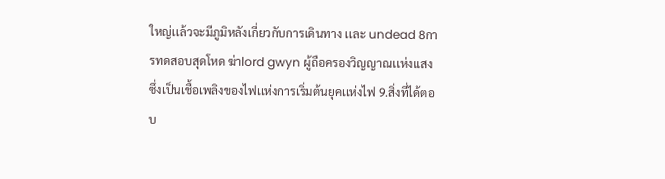ใหญ่เเล้วจะมีภูมิหลังเกี่ยวกับการเดินทาง เเละ undead 8การทดสอบสุดโหด ฆ่าlord gwyn ผู้ถือครองวิญญาณเเห่งเเสง ซึ่งเป็นเชื้อเพลิงของไฟเเห่งการเริ่มต้นยุคเเห่งไฟ 9.สิ่งที่ได้ตอบ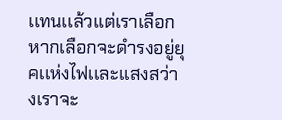เเทนเเล้วเเต่เราเลือก หากเลือกจะดำรงอยู่ยุคเเห่งไฟเเละเเสงสว่างเราจะ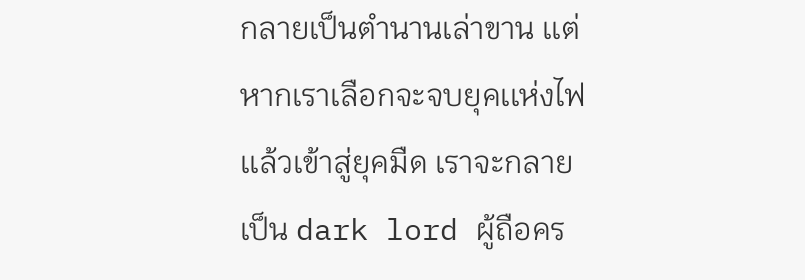กลายเป็นตำนานเล่าขาน เเต่หากเราเลือกจะจบยุคเเห่งไฟเเล้วเข้าสู่ยุคมืด เราจะกลายเป็น dark lord ผู้ถือคร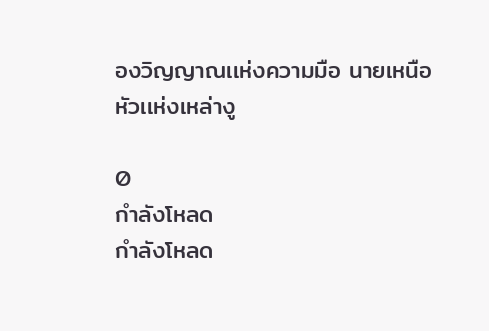องวิญญาณเเห่งความมือ นายเหนือหัวเเห่งเหล่างู

0
กำลังโหลด
กำลังโหลด